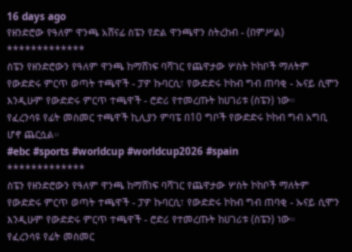16 days ago
የዘንድሮው የዓለም ዋንጫ አሸናፊ ስፔን የድል ዋንጫዋን ስትረከብ - (በምሥል)
*************
ስፔን የዘንድሮውን የዓለም ዋንጫ ከማሸነፍ ባሻገር የጨዋታው ሦስት ኮከቦች ማለትም የውድድሩ ምርጥ ወጣት ተጫዋች - ፓዎ ኩባርሲ፣ የውድድሩ ኮከብ ግብ ጠባቂ - ኡናይ ሲሞን እንዲሁም የውድድሩ ምርጥ ተጫዋች - ሮድሪ የተመረጡት ከሀገሪቱ (ስፔን) ነው።
የፈረንሳዩ የፊት መስመር ተጫዋች ኪሊያን ምባፔ በ10 ግቦች የውድድሩ ኮከብ ግብ አግቢ ሆኖ ጨርሷል።
#ebc #sports #worldcup #worldcup2026 #spain
*************
ስፔን የዘንድሮውን የዓለም ዋንጫ ከማሸነፍ ባሻገር የጨዋታው ሦስት ኮከቦች ማለትም የውድድሩ ምርጥ ወጣት ተጫዋች - ፓዎ ኩባርሲ፣ የውድድሩ ኮከብ ግብ ጠባቂ - ኡናይ ሲሞን እንዲሁም የውድድሩ ምርጥ ተጫዋች - ሮድሪ የተመረጡት ከሀገሪቱ (ስፔን) ነው።
የፈረንሳዩ የፊት መስመር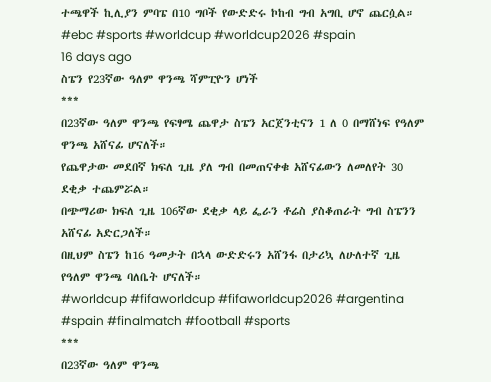ተጫዋች ኪሊያን ምባፔ በ10 ግቦች የውድድሩ ኮከብ ግብ አግቢ ሆኖ ጨርሷል።
#ebc #sports #worldcup #worldcup2026 #spain
16 days ago
ስፔን የ23ኛው ዓለም ዋንጫ ሻምፒዮን ሆነች
***
በ23ኛው ዓለም ዋንጫ የፍፃሜ ጨዋታ ስፔን አርጀንቲናን 1 ለ 0 በማሸነፍ የዓለም ዋንጫ አሸናፊ ሆናለች።
የጨዋታው መደበኛ ክፍለ ጊዜ ያለ ግብ በመጠናቀቁ አሸናፊውን ለመለየት 30 ደቂቃ ተጨምሯል።
በጭማሪው ክፍለ ጊዜ 106ኛው ደቂቃ ላይ ፌራን ቶሬስ ያስቆጠራት ግብ ስፔንን አሸናፊ አድርጋለች።
በዚህም ስፔን ከ16 ዓመታት በኋላ ውድድሩን አሸንፋ በታሪኳ ለሁለተኛ ጊዜ የዓለም ዋንጫ ባለቤት ሆናለች።
#worldcup #fifaworldcup #fifaworldcup2026 #argentina #spain #finalmatch #football #sports
***
በ23ኛው ዓለም ዋንጫ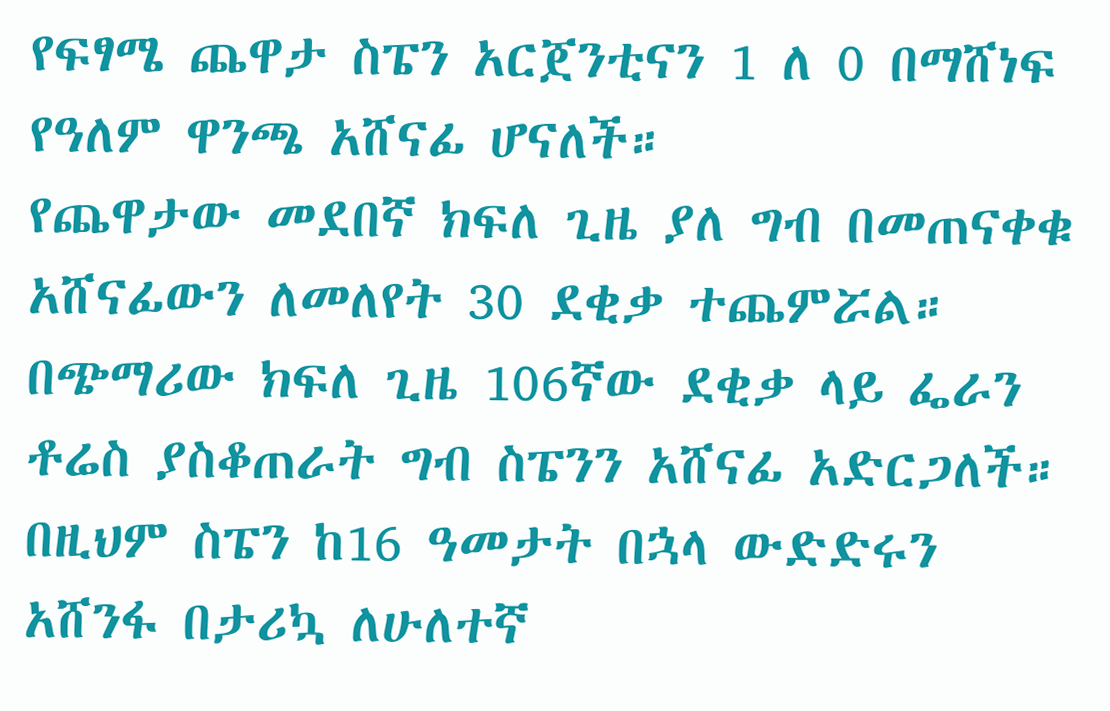የፍፃሜ ጨዋታ ስፔን አርጀንቲናን 1 ለ 0 በማሸነፍ የዓለም ዋንጫ አሸናፊ ሆናለች።
የጨዋታው መደበኛ ክፍለ ጊዜ ያለ ግብ በመጠናቀቁ አሸናፊውን ለመለየት 30 ደቂቃ ተጨምሯል።
በጭማሪው ክፍለ ጊዜ 106ኛው ደቂቃ ላይ ፌራን ቶሬስ ያስቆጠራት ግብ ስፔንን አሸናፊ አድርጋለች።
በዚህም ስፔን ከ16 ዓመታት በኋላ ውድድሩን አሸንፋ በታሪኳ ለሁለተኛ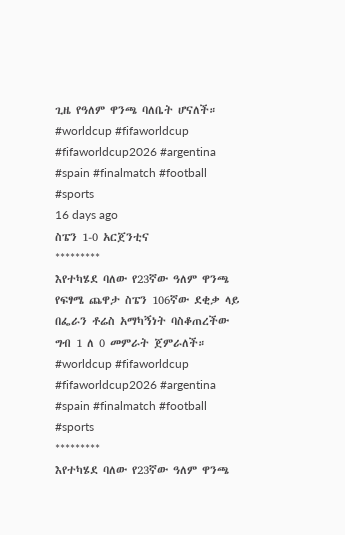ጊዜ የዓለም ዋንጫ ባለቤት ሆናለች።
#worldcup #fifaworldcup #fifaworldcup2026 #argentina #spain #finalmatch #football #sports
16 days ago
ስፔን 1-0 አርጀንቲና
*********
እየተካሄደ ባለው የ23ኛው ዓለም ዋንጫ የፍፃሜ ጨዋታ ስፔን 106ኛው ደቂቃ ላይ በፌራን ቶሬስ አማካኝነት ባስቆጠረችው ግብ 1 ለ 0 መምራት ጀምራለች።
#worldcup #fifaworldcup #fifaworldcup2026 #argentina #spain #finalmatch #football #sports
*********
እየተካሄደ ባለው የ23ኛው ዓለም ዋንጫ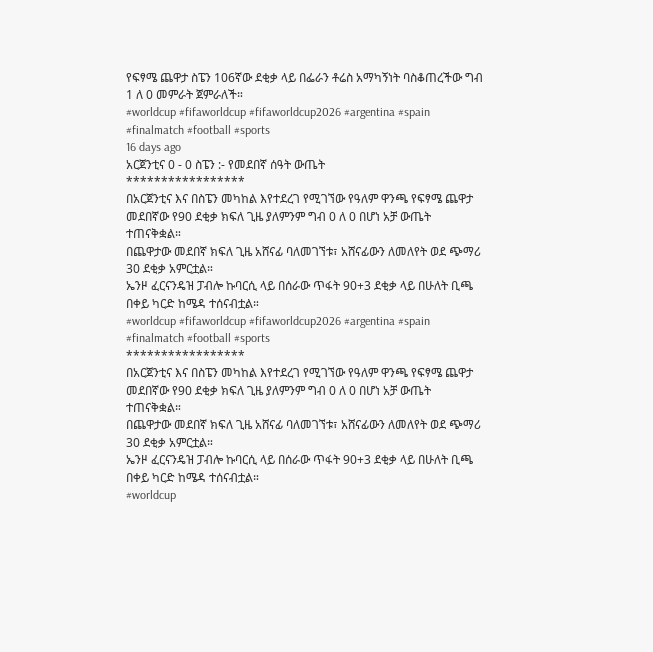የፍፃሜ ጨዋታ ስፔን 106ኛው ደቂቃ ላይ በፌራን ቶሬስ አማካኝነት ባስቆጠረችው ግብ 1 ለ 0 መምራት ጀምራለች።
#worldcup #fifaworldcup #fifaworldcup2026 #argentina #spain #finalmatch #football #sports
16 days ago
አርጀንቲና 0 - 0 ስፔን :- የመደበኛ ሰዓት ውጤት
*****************
በአርጀንቲና እና በስፔን መካከል እየተደረገ የሚገኘው የዓለም ዋንጫ የፍፃሜ ጨዋታ መደበኛው የ90 ደቂቃ ክፍለ ጊዜ ያለምንም ግብ 0 ለ 0 በሆነ አቻ ውጤት ተጠናቅቋል።
በጨዋታው መደበኛ ክፍለ ጊዜ አሸናፊ ባለመገኘቱ፣ አሸናፊውን ለመለየት ወደ ጭማሪ 30 ደቂቃ አምርቷል።
ኤንዞ ፈርናንዴዝ ፓብሎ ኩባርሲ ላይ በሰራው ጥፋት 90+3 ደቂቃ ላይ በሁለት ቢጫ በቀይ ካርድ ከሜዳ ተሰናብቷል።
#worldcup #fifaworldcup #fifaworldcup2026 #argentina #spain #finalmatch #football #sports
*****************
በአርጀንቲና እና በስፔን መካከል እየተደረገ የሚገኘው የዓለም ዋንጫ የፍፃሜ ጨዋታ መደበኛው የ90 ደቂቃ ክፍለ ጊዜ ያለምንም ግብ 0 ለ 0 በሆነ አቻ ውጤት ተጠናቅቋል።
በጨዋታው መደበኛ ክፍለ ጊዜ አሸናፊ ባለመገኘቱ፣ አሸናፊውን ለመለየት ወደ ጭማሪ 30 ደቂቃ አምርቷል።
ኤንዞ ፈርናንዴዝ ፓብሎ ኩባርሲ ላይ በሰራው ጥፋት 90+3 ደቂቃ ላይ በሁለት ቢጫ በቀይ ካርድ ከሜዳ ተሰናብቷል።
#worldcup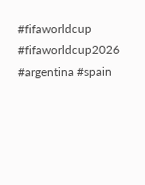#fifaworldcup #fifaworldcup2026 #argentina #spain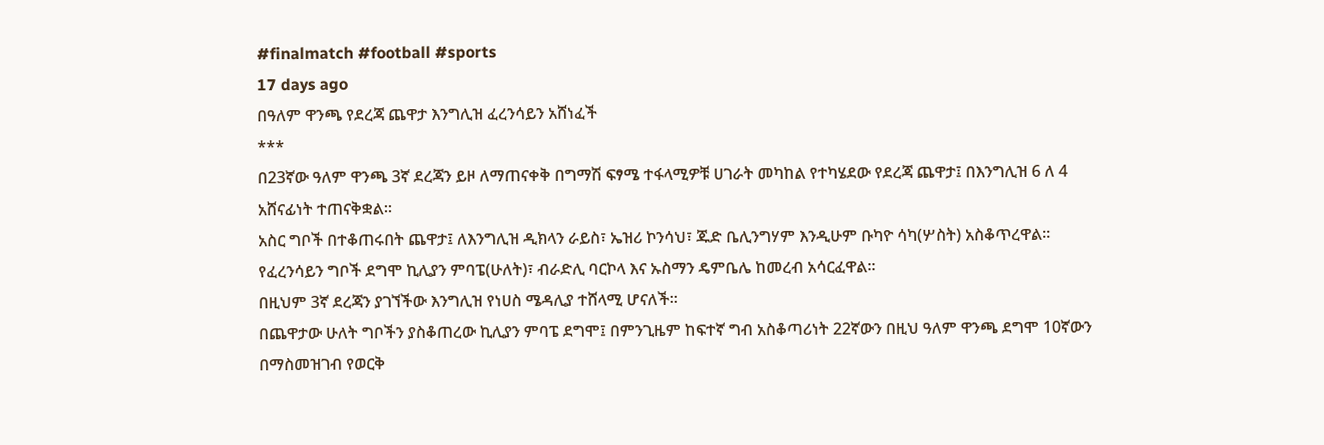#finalmatch #football #sports
17 days ago
በዓለም ዋንጫ የደረጃ ጨዋታ እንግሊዝ ፈረንሳይን አሸነፈች
***
በ23ኛው ዓለም ዋንጫ 3ኛ ደረጃን ይዞ ለማጠናቀቅ በግማሽ ፍፃሜ ተፋላሚዎቹ ሀገራት መካከል የተካሄደው የደረጃ ጨዋታ፤ በእንግሊዝ 6 ለ 4 አሸናፊነት ተጠናቅቋል።
አስር ግቦች በተቆጠሩበት ጨዋታ፤ ለእንግሊዝ ዲክላን ራይስ፣ ኤዝሪ ኮንሳህ፣ ጁድ ቤሊንግሃም እንዲሁም ቡካዮ ሳካ(ሦስት) አስቆጥረዋል።
የፈረንሳይን ግቦች ደግሞ ኪሊያን ምባፔ(ሁለት)፣ ብራድሊ ባርኮላ እና ኡስማን ዴምቤሌ ከመረብ አሳርፈዋል።
በዚህም 3ኛ ደረጃን ያገኘችው እንግሊዝ የነሀስ ሜዳሊያ ተሸላሚ ሆናለች።
በጨዋታው ሁለት ግቦችን ያስቆጠረው ኪሊያን ምባፔ ደግሞ፤ በምንጊዜም ከፍተኛ ግብ አስቆጣሪነት 22ኛውን በዚህ ዓለም ዋንጫ ደግሞ 10ኛውን በማስመዝገብ የወርቅ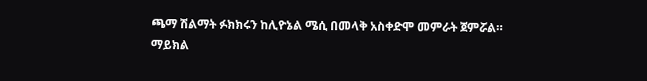ጫማ ሽልማት ፉክክሩን ከሊዮኔል ሜሲ በመላቅ አስቀድሞ መምራት ጀምሯል።
ማይክል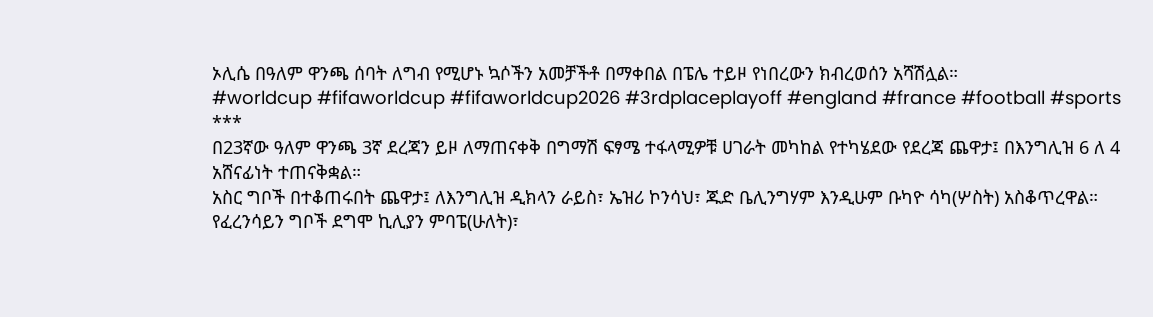ኦሊሴ በዓለም ዋንጫ ሰባት ለግብ የሚሆኑ ኳሶችን አመቻችቶ በማቀበል በፔሌ ተይዞ የነበረውን ክብረወሰን አሻሽሏል።
#worldcup #fifaworldcup #fifaworldcup2026 #3rdplaceplayoff #england #france #football #sports
***
በ23ኛው ዓለም ዋንጫ 3ኛ ደረጃን ይዞ ለማጠናቀቅ በግማሽ ፍፃሜ ተፋላሚዎቹ ሀገራት መካከል የተካሄደው የደረጃ ጨዋታ፤ በእንግሊዝ 6 ለ 4 አሸናፊነት ተጠናቅቋል።
አስር ግቦች በተቆጠሩበት ጨዋታ፤ ለእንግሊዝ ዲክላን ራይስ፣ ኤዝሪ ኮንሳህ፣ ጁድ ቤሊንግሃም እንዲሁም ቡካዮ ሳካ(ሦስት) አስቆጥረዋል።
የፈረንሳይን ግቦች ደግሞ ኪሊያን ምባፔ(ሁለት)፣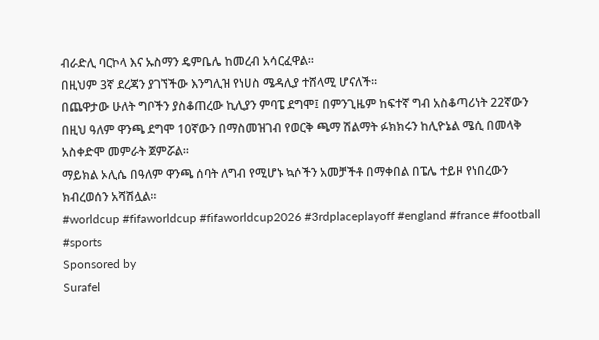ብራድሊ ባርኮላ እና ኡስማን ዴምቤሌ ከመረብ አሳርፈዋል።
በዚህም 3ኛ ደረጃን ያገኘችው እንግሊዝ የነሀስ ሜዳሊያ ተሸላሚ ሆናለች።
በጨዋታው ሁለት ግቦችን ያስቆጠረው ኪሊያን ምባፔ ደግሞ፤ በምንጊዜም ከፍተኛ ግብ አስቆጣሪነት 22ኛውን በዚህ ዓለም ዋንጫ ደግሞ 10ኛውን በማስመዝገብ የወርቅ ጫማ ሽልማት ፉክክሩን ከሊዮኔል ሜሲ በመላቅ አስቀድሞ መምራት ጀምሯል።
ማይክል ኦሊሴ በዓለም ዋንጫ ሰባት ለግብ የሚሆኑ ኳሶችን አመቻችቶ በማቀበል በፔሌ ተይዞ የነበረውን ክብረወሰን አሻሽሏል።
#worldcup #fifaworldcup #fifaworldcup2026 #3rdplaceplayoff #england #france #football #sports
Sponsored by
Surafel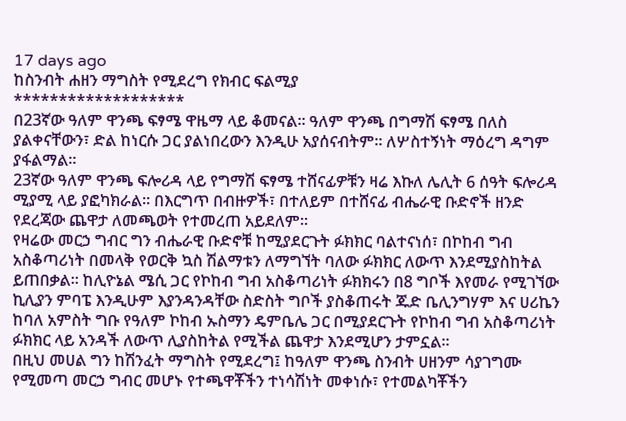17 days ago
ከስንብት ሐዘን ማግስት የሚደረግ የክብር ፍልሚያ
*******************
በ23ኛው ዓለም ዋንጫ ፍፃሜ ዋዜማ ላይ ቆመናል። ዓለም ዋንጫ በግማሽ ፍፃሜ በለስ ያልቀናቸውን፣ ድል ከነርሱ ጋር ያልነበረውን እንዲሁ አያሰናብትም። ለሦስተኝነት ማዕረግ ዳግም ያፋልማል።
23ኛው ዓለም ዋንጫ ፍሎሪዳ ላይ የግማሽ ፍፃሜ ተሸናፊዎቹን ዛሬ እኩለ ሌሊት 6 ሰዓት ፍሎሪዳ ሚያሚ ላይ ያፎካክራል። በእርግጥ በብዙዎች፣ በተለይም በተሸናፊ ብሔራዊ ቡድኖች ዘንድ የደረጃው ጨዋታ ለመጫወት የተመረጠ አይደለም።
የዛሬው መርኃ ግብር ግን ብሔራዊ ቡድኖቹ ከሚያደርጉት ፉክክር ባልተናነሰ፣ በኮከብ ግብ አስቆጣሪነት በመላቅ የወርቅ ኳስ ሽልማቱን ለማግኘት ባለው ፉክክር ለውጥ እንደሚያስከትል ይጠበቃል። ከሊዮኔል ሜሲ ጋር የኮከብ ግብ አስቆጣሪነት ፉክክሩን በ8 ግቦች እየመራ የሚገኘው ኪሊያን ምባፔ እንዲሁም እያንዳንዳቸው ስድስት ግቦች ያስቆጠሩት ጁድ ቤሊንግሃም እና ሀሪኬን ከባለ አምስት ግቡ የዓለም ኮከብ ኡስማን ዴምቤሌ ጋር በሚያደርጉት የኮከብ ግብ አስቆጣሪነት ፉክክር ላይ አንዳች ለውጥ ሊያስከትል የሚችል ጨዋታ እንደሚሆን ታምኗል።
በዚህ መሀል ግን ከሽንፈት ማግስት የሚደረግ፤ ከዓለም ዋንጫ ስንብት ሀዘንም ሳያገግሙ የሚመጣ መርኃ ግብር መሆኑ የተጫዋቾችን ተነሳሽነት መቀነሱ፣ የተመልካቾችን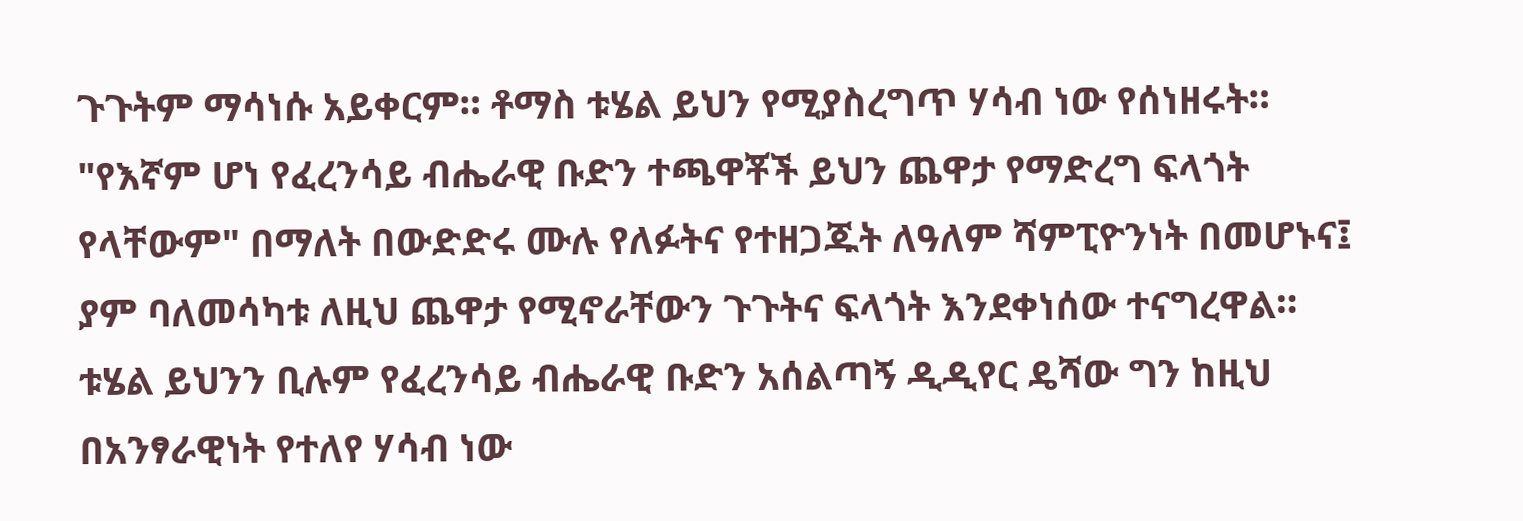ጉጉትም ማሳነሱ አይቀርም። ቶማስ ቱሄል ይህን የሚያስረግጥ ሃሳብ ነው የሰነዘሩት። "የእኛም ሆነ የፈረንሳይ ብሔራዊ ቡድን ተጫዋቾች ይህን ጨዋታ የማድረግ ፍላጎት የላቸውም" በማለት በውድድሩ ሙሉ የለፉትና የተዘጋጁት ለዓለም ሻምፒዮንነት በመሆኑና፤ ያም ባለመሳካቱ ለዚህ ጨዋታ የሚኖራቸውን ጉጉትና ፍላጎት እንደቀነሰው ተናግረዋል።
ቱሄል ይህንን ቢሉም የፈረንሳይ ብሔራዊ ቡድን አሰልጣኝ ዲዲየር ዴሻው ግን ከዚህ በአንፃራዊነት የተለየ ሃሳብ ነው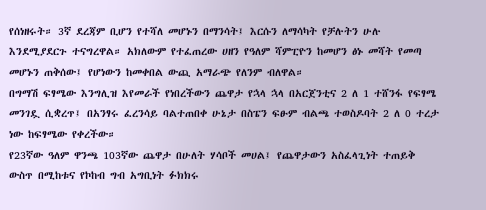የሰነዘሩት። 3ኛ ደረጃም ቢሆን የተሻለ መሆኑን በማንሳት፤ እርሱን ለማሳካት የቻሉትን ሁሉ እንደሚያደርጉ ተናግረዋል። አክለውም የተፈጠረው ሀዘን የዓለም ሻምፒዮን ከመሆን ፅኑ መሻት የመጣ መሆኑን ጠቅሰው፤ የሆነውን ከመቀበል ውጪ አማራጭ የለንም ብለዋል።
በግማሽ ፍፃሜው እንግሊዝ እየመራች የነበረችውን ጨዋታ የኋላ ኋላ በአርጀንቲና 2 ለ 1 ተሸንፋ የፍፃሜ መንገዷ ሲቋረጥ፤ በአንፃሩ ፈረንሳይ ባልተጠበቀ ሁኔታ በስፔን ፍፁም ብልጫ ተወስዶባት 2 ለ 0 ተረታ ነው ከፍፃሜው የቀረችው።
የ23ኛው ዓለም ዋንጫ 103ኛው ጨዋታ በሁለት ሃሳቦች መሀል፤ የጨዋታውን አስፈላጊነት ተጠይቅ ውስጥ በሚከቱና የኮከብ ግብ አግቢነት ፉክክሩ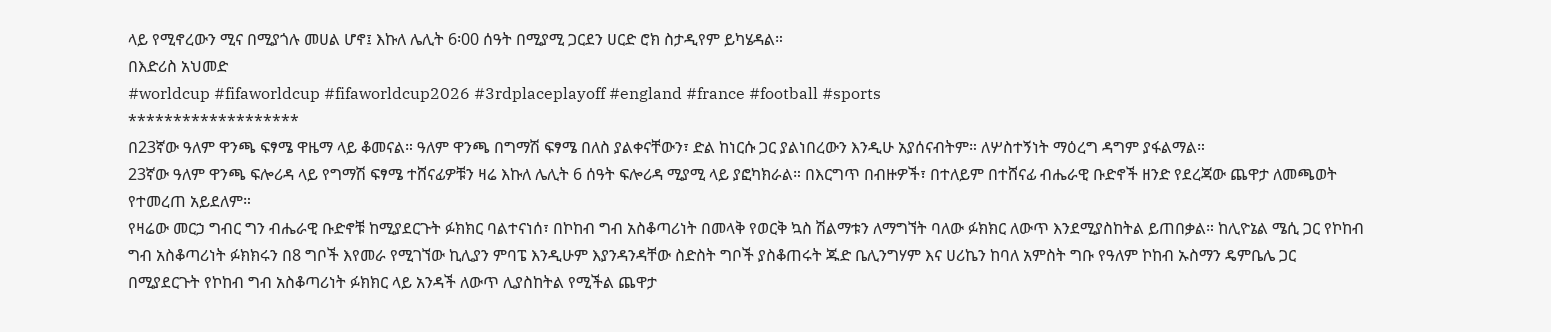ላይ የሚኖረውን ሚና በሚያጎሉ መሀል ሆኖ፤ እኩለ ሌሊት 6፡00 ሰዓት በሚያሚ ጋርደን ሀርድ ሮክ ስታዲየም ይካሄዳል።
በእድሪስ አህመድ
#worldcup #fifaworldcup #fifaworldcup2026 #3rdplaceplayoff #england #france #football #sports
*******************
በ23ኛው ዓለም ዋንጫ ፍፃሜ ዋዜማ ላይ ቆመናል። ዓለም ዋንጫ በግማሽ ፍፃሜ በለስ ያልቀናቸውን፣ ድል ከነርሱ ጋር ያልነበረውን እንዲሁ አያሰናብትም። ለሦስተኝነት ማዕረግ ዳግም ያፋልማል።
23ኛው ዓለም ዋንጫ ፍሎሪዳ ላይ የግማሽ ፍፃሜ ተሸናፊዎቹን ዛሬ እኩለ ሌሊት 6 ሰዓት ፍሎሪዳ ሚያሚ ላይ ያፎካክራል። በእርግጥ በብዙዎች፣ በተለይም በተሸናፊ ብሔራዊ ቡድኖች ዘንድ የደረጃው ጨዋታ ለመጫወት የተመረጠ አይደለም።
የዛሬው መርኃ ግብር ግን ብሔራዊ ቡድኖቹ ከሚያደርጉት ፉክክር ባልተናነሰ፣ በኮከብ ግብ አስቆጣሪነት በመላቅ የወርቅ ኳስ ሽልማቱን ለማግኘት ባለው ፉክክር ለውጥ እንደሚያስከትል ይጠበቃል። ከሊዮኔል ሜሲ ጋር የኮከብ ግብ አስቆጣሪነት ፉክክሩን በ8 ግቦች እየመራ የሚገኘው ኪሊያን ምባፔ እንዲሁም እያንዳንዳቸው ስድስት ግቦች ያስቆጠሩት ጁድ ቤሊንግሃም እና ሀሪኬን ከባለ አምስት ግቡ የዓለም ኮከብ ኡስማን ዴምቤሌ ጋር በሚያደርጉት የኮከብ ግብ አስቆጣሪነት ፉክክር ላይ አንዳች ለውጥ ሊያስከትል የሚችል ጨዋታ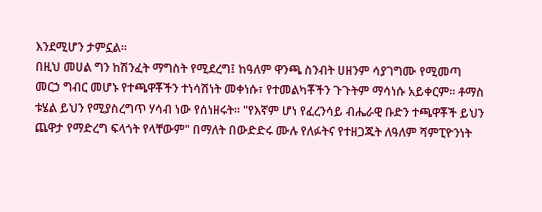እንደሚሆን ታምኗል።
በዚህ መሀል ግን ከሽንፈት ማግስት የሚደረግ፤ ከዓለም ዋንጫ ስንብት ሀዘንም ሳያገግሙ የሚመጣ መርኃ ግብር መሆኑ የተጫዋቾችን ተነሳሽነት መቀነሱ፣ የተመልካቾችን ጉጉትም ማሳነሱ አይቀርም። ቶማስ ቱሄል ይህን የሚያስረግጥ ሃሳብ ነው የሰነዘሩት። "የእኛም ሆነ የፈረንሳይ ብሔራዊ ቡድን ተጫዋቾች ይህን ጨዋታ የማድረግ ፍላጎት የላቸውም" በማለት በውድድሩ ሙሉ የለፉትና የተዘጋጁት ለዓለም ሻምፒዮንነት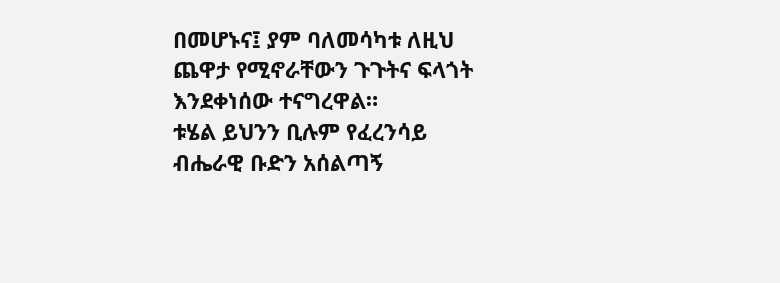በመሆኑና፤ ያም ባለመሳካቱ ለዚህ ጨዋታ የሚኖራቸውን ጉጉትና ፍላጎት እንደቀነሰው ተናግረዋል።
ቱሄል ይህንን ቢሉም የፈረንሳይ ብሔራዊ ቡድን አሰልጣኝ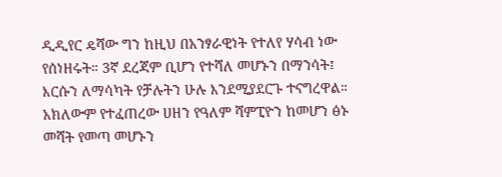ዲዲየር ዴሻው ግን ከዚህ በአንፃራዊነት የተለየ ሃሳብ ነው የሰነዘሩት። 3ኛ ደረጃም ቢሆን የተሻለ መሆኑን በማንሳት፤ እርሱን ለማሳካት የቻሉትን ሁሉ እንደሚያደርጉ ተናግረዋል። አክለውም የተፈጠረው ሀዘን የዓለም ሻምፒዮን ከመሆን ፅኑ መሻት የመጣ መሆኑን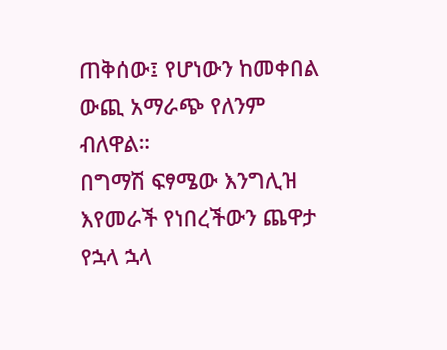ጠቅሰው፤ የሆነውን ከመቀበል ውጪ አማራጭ የለንም ብለዋል።
በግማሽ ፍፃሜው እንግሊዝ እየመራች የነበረችውን ጨዋታ የኋላ ኋላ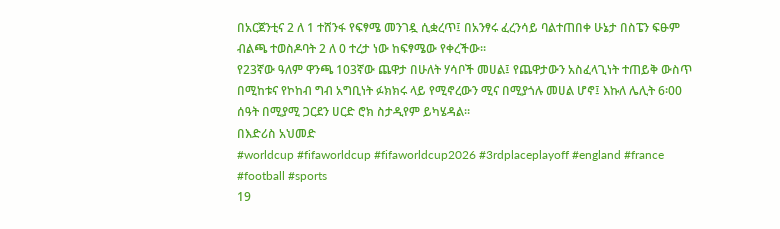በአርጀንቲና 2 ለ 1 ተሸንፋ የፍፃሜ መንገዷ ሲቋረጥ፤ በአንፃሩ ፈረንሳይ ባልተጠበቀ ሁኔታ በስፔን ፍፁም ብልጫ ተወስዶባት 2 ለ 0 ተረታ ነው ከፍፃሜው የቀረችው።
የ23ኛው ዓለም ዋንጫ 103ኛው ጨዋታ በሁለት ሃሳቦች መሀል፤ የጨዋታውን አስፈላጊነት ተጠይቅ ውስጥ በሚከቱና የኮከብ ግብ አግቢነት ፉክክሩ ላይ የሚኖረውን ሚና በሚያጎሉ መሀል ሆኖ፤ እኩለ ሌሊት 6፡00 ሰዓት በሚያሚ ጋርደን ሀርድ ሮክ ስታዲየም ይካሄዳል።
በእድሪስ አህመድ
#worldcup #fifaworldcup #fifaworldcup2026 #3rdplaceplayoff #england #france #football #sports
19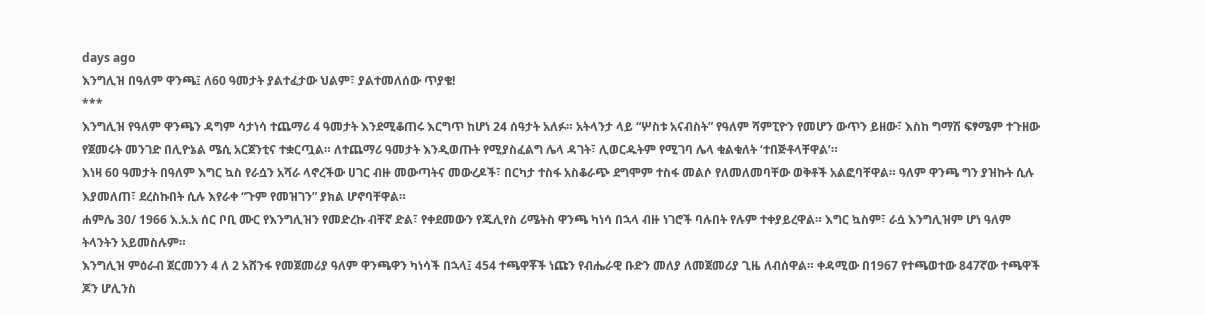days ago
እንግሊዝ በዓለም ዋንጫ፤ ለ60 ዓመታት ያልተፈታው ህልም፣ ያልተመለሰው ጥያቄ!
***
እንግሊዝ የዓለም ዋንጫን ዳግም ሳታነሳ ተጨማሪ 4 ዓመታት እንደሚቆጠሩ እርግጥ ከሆነ 24 ሰዓታት አለፉ። አትላንታ ላይ “ሦስቱ አናብስት” የዓለም ሻምፒዮን የመሆን ውጥን ይዘው፣ እስከ ግማሽ ፍፃሜም ተጉዘው የጀመሩት መንገድ በሊዮኔል ሜሲ አርጀንቲና ተቋርጧል። ለተጨማሪ ዓመታት እንዲወጡት የሚያስፈልግ ሌላ ዳገት፣ ሊወርዱትም የሚገባ ሌላ ቁልቁለት ‘ተበጅቶላቸዋል’።
እነዛ 60 ዓመታት በዓለም እግር ኳስ የራሷን አሻራ ላኖረችው ሀገር ብዙ መውጣትና መውረዶች፣ በርካታ ተስፋ አስቆራጭ ደግሞም ተስፋ መልሶ የለመለመባቸው ወቅቶች አልፎባቸዋል። ዓለም ዋንጫ ግን ያዝኩት ሲሉ እያመለጠ፣ ደረስኩበት ሲሉ እየራቀ “ጉም የመዝገን” ያክል ሆኖባቸዋል።
ሐምሌ 30/ 1966 እ.አ.አ ሰር ቦቢ ሙር የእንግሊዝን የመድረኩ ብቸኛ ድል፣ የቀደመውን የጁሊየስ ሪሜትስ ዋንጫ ካነሳ በኋላ ብዙ ነገሮች ባሉበት የሉም ተቀያይረዋል። እግር ኳስም፣ ራሷ እንግሊዝም ሆነ ዓለም ትላንትን አይመስሉም።
እንግሊዝ ምዕራብ ጀርመንን 4 ለ 2 አሸንፋ የመጀመሪያ ዓለም ዋንጫዋን ካነሳች በኋላ፤ 454 ተጫዋቾች ነጩን የብሔራዊ ቡድን መለያ ለመጀመሪያ ጊዜ ለብሰዋል። ቀዳሚው በ1967 የተጫወተው 847ኛው ተጫዋች ጆን ሆሊንስ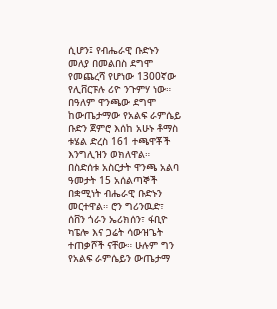ሲሆን፤ የብሔራዊ ቡድኑን መለያ በመልበስ ደግሞ የመጨረሻ የሆነው 1300ኛው የሊቨርፑሉ ሪዮ ንጉምሃ ነው። በዓለም ዋንጫው ደግሞ ከውጤታማው የአልፍ ራምሴይ ቡድን ጀምሮ እሰከ አሁኑ ቶማስ ቱሄል ድረስ 161 ተጫዋቾች እንግሊዝን ወክለዋል።
በስድሰቱ አስርታት ዋንጫ አልባ ዓመታት 15 አሰልጣኞች በቋሚነት ብሔራዊ ቡድኑን መርተዋል። ሮን ግሪንዉድ፣ ሰቨን ጎራን ኤሪክሰን፣ ፋቢዮ ካፔሎ እና ጋሬት ሳውዝጌት ተጠቃሾች ናቸው። ሁሉም ግን የአልፍ ራምሴይን ውጤታማ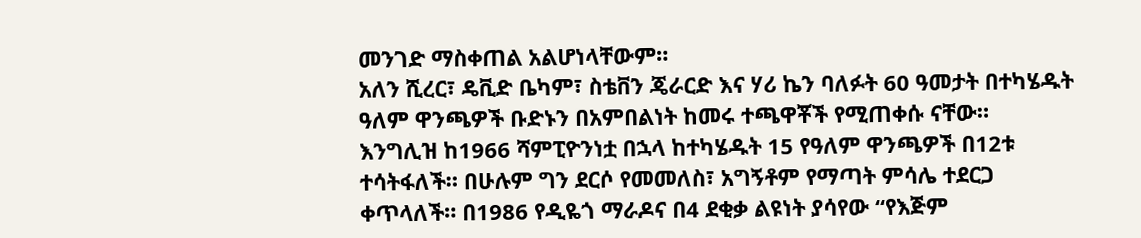መንገድ ማስቀጠል አልሆነላቸውም።
አለን ሺረር፣ ዴቪድ ቤካም፣ ስቴቨን ጄራርድ እና ሃሪ ኬን ባለፉት 60 ዓመታት በተካሄዱት ዓለም ዋንጫዎች ቡድኑን በአምበልነት ከመሩ ተጫዋቾች የሚጠቀሱ ናቸው።
እንግሊዝ ከ1966 ሻምፒዮንነቷ በኋላ ከተካሄዱት 15 የዓለም ዋንጫዎች በ12ቱ ተሳትፋለች። በሁሉም ግን ደርሶ የመመለስ፣ አግኝቶም የማጣት ምሳሌ ተደርጋ ቀጥላለች። በ1986 የዲዬጎ ማራዶና በ4 ደቂቃ ልዩነት ያሳየው “የእጅም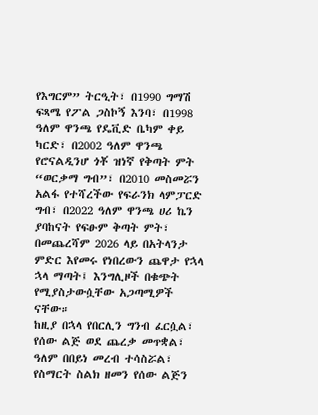የእግርም” ትርዒት፣ በ1990 ግማሽ ፍጻሜ የፖል ጋስኮኝ እንባ፣ በ1998 ዓለም ዋንጫ የዴቪድ ቤካም ቀይ ካርድ፣ በ2002 ዓለም ዋንጫ የሮናልዲንሆ ጎቾ ዝነኛ የቅጣት ምት “ወርቃማ ግብ”፣ በ2010 መስመሯን አልፋ የተሻረችው የፍራንክ ላምፓርድ ግብ፣ በ2022 ዓለም ዋንጫ ሀሪ ኬን ያባከናት የፍፁም ቅጣት ምት፣ በመጨረሻም 2026 ላይ በአትላንታ ምድር እየመሩ የነበረውን ጨዋታ የኋላ ኋላ ማጣት፤ እንግሊዞች በቁጭት የሚያስታውሷቸው አጋጣሚዎች ናቸው።
ከዚያ በኋላ የበርሊን ግንብ ፈርሷል፣ የሰው ልጅ ወደ ጨረቃ መጥቋል፣ ዓለም በበይነ መረብ ተሳስሯል፣ የስማርት ስልክ ዘመን የሰው ልጅን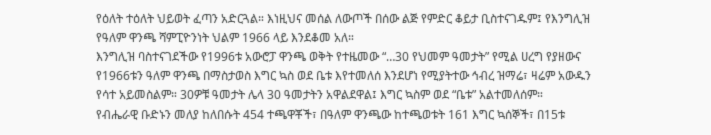የዕለት ተዕለት ህይወት ፈጣን አድርጓል። እነዚህና መሰል ለውጦች በሰው ልጅ የምድር ቆይታ ቢስተናገዱም፤ የእንግሊዝ የዓለም ዋንጫ ሻምፒዮንነት ህልም 1966 ላይ እንደቆመ አለ።
እንግሊዝ ባስተናገደችው የ1996ቱ አውሮፓ ዋንጫ ወቅት የተዜመው “…30 የህመም ዓመታት” የሚል ሀረግ የያዘውና የ1966ቱን ዓለም ዋንጫ በማስታወስ እግር ኳስ ወደ ቤቱ እየተመለሰ እንደሆነ የሚያትተው ኅብረ ዝማሬ፣ ዛሬም አውዱን የሳተ አይመስልም። 30ዎቹ ዓመታት ሌላ 30 ዓመታትን አዋልደዋል፤ እግር ኳስም ወደ “ቤቱ” አልተመለሰም።
የብሔራዊ ቡድኑን መለያ ከለበሱት 454 ተጫዋቾች፣ በዓለም ዋንጫው ከተጫወቱት 161 እግር ኳሰኞች፣ በ15ቱ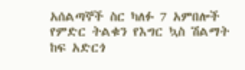አሰልጣኞች ስር ካለፉ 7 አምበሎች የምድር ትልቁን የእግር ኳስ ሽልማት ከፍ አድርጎ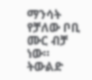ማንሳት የቻለው ቦቢ ሙር ብቻ ነው።
ትውልድ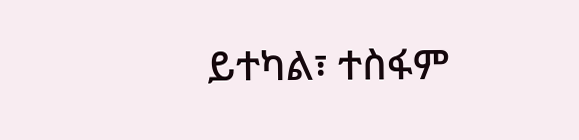ይተካል፣ ተስፋም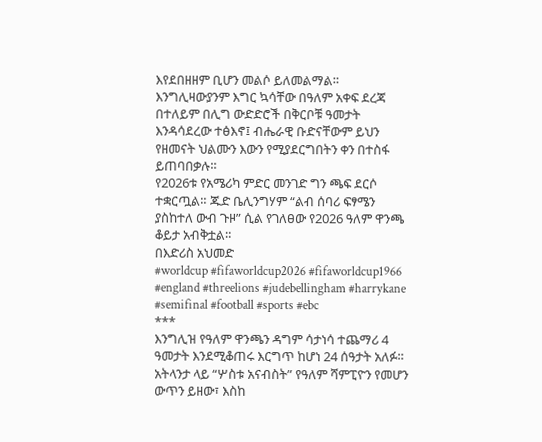እየደበዘዘም ቢሆን መልሶ ይለመልማል። እንግሊዛውያንም እግር ኳሳቸው በዓለም አቀፍ ደረጃ በተለይም በሊግ ውድድሮች በቅርቦቹ ዓመታት እንዳሳደረው ተፅእኖ፤ ብሔራዊ ቡድናቸውም ይህን የዘመናት ህልሙን እውን የሚያደርግበትን ቀን በተስፋ ይጠባበቃሉ።
የ2026ቱ የአሜሪካ ምድር መንገድ ግን ጫፍ ደርሶ ተቋርጧል። ጁድ ቤሊንግሃም “ልብ ሰባሪ ፍፃሜን ያስከተለ ውብ ጉዞ” ሲል የገለፀው የ2026 ዓለም ዋንጫ ቆይታ አብቅቷል።
በእድሪስ አህመድ
#worldcup #fifaworldcup2026 #fifaworldcup1966 #england #threelions #judebellingham #harrykane #semifinal #football #sports #ebc
***
እንግሊዝ የዓለም ዋንጫን ዳግም ሳታነሳ ተጨማሪ 4 ዓመታት እንደሚቆጠሩ እርግጥ ከሆነ 24 ሰዓታት አለፉ። አትላንታ ላይ “ሦስቱ አናብስት” የዓለም ሻምፒዮን የመሆን ውጥን ይዘው፣ እስከ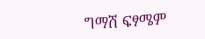ግማሽ ፍፃሜም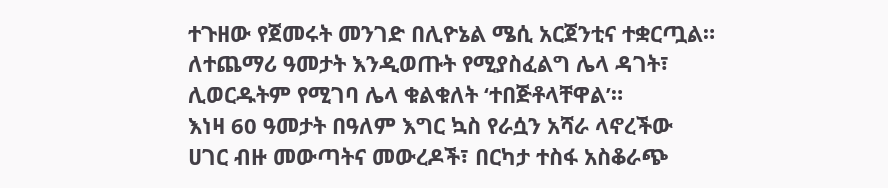ተጉዘው የጀመሩት መንገድ በሊዮኔል ሜሲ አርጀንቲና ተቋርጧል። ለተጨማሪ ዓመታት እንዲወጡት የሚያስፈልግ ሌላ ዳገት፣ ሊወርዱትም የሚገባ ሌላ ቁልቁለት ‘ተበጅቶላቸዋል’።
እነዛ 60 ዓመታት በዓለም እግር ኳስ የራሷን አሻራ ላኖረችው ሀገር ብዙ መውጣትና መውረዶች፣ በርካታ ተስፋ አስቆራጭ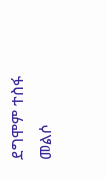ደግሞም ተስፋ መልሶ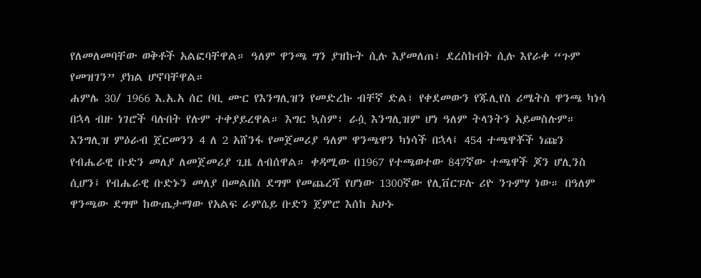የለመለመባቸው ወቅቶች አልፎባቸዋል። ዓለም ዋንጫ ግን ያዝኩት ሲሉ እያመለጠ፣ ደረስኩበት ሲሉ እየራቀ “ጉም የመዝገን” ያክል ሆኖባቸዋል።
ሐምሌ 30/ 1966 እ.አ.አ ሰር ቦቢ ሙር የእንግሊዝን የመድረኩ ብቸኛ ድል፣ የቀደመውን የጁሊየስ ሪሜትስ ዋንጫ ካነሳ በኋላ ብዙ ነገሮች ባሉበት የሉም ተቀያይረዋል። እግር ኳስም፣ ራሷ እንግሊዝም ሆነ ዓለም ትላንትን አይመስሉም።
እንግሊዝ ምዕራብ ጀርመንን 4 ለ 2 አሸንፋ የመጀመሪያ ዓለም ዋንጫዋን ካነሳች በኋላ፤ 454 ተጫዋቾች ነጩን የብሔራዊ ቡድን መለያ ለመጀመሪያ ጊዜ ለብሰዋል። ቀዳሚው በ1967 የተጫወተው 847ኛው ተጫዋች ጆን ሆሊንስ ሲሆን፤ የብሔራዊ ቡድኑን መለያ በመልበስ ደግሞ የመጨረሻ የሆነው 1300ኛው የሊቨርፑሉ ሪዮ ንጉምሃ ነው። በዓለም ዋንጫው ደግሞ ከውጤታማው የአልፍ ራምሴይ ቡድን ጀምሮ እሰከ አሁኑ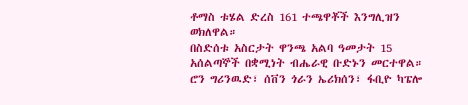ቶማስ ቱሄል ድረስ 161 ተጫዋቾች እንግሊዝን ወክለዋል።
በስድሰቱ አስርታት ዋንጫ አልባ ዓመታት 15 አሰልጣኞች በቋሚነት ብሔራዊ ቡድኑን መርተዋል። ሮን ግሪንዉድ፣ ሰቨን ጎራን ኤሪክሰን፣ ፋቢዮ ካፔሎ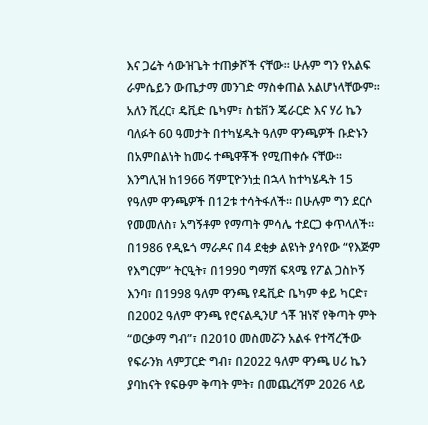እና ጋሬት ሳውዝጌት ተጠቃሾች ናቸው። ሁሉም ግን የአልፍ ራምሴይን ውጤታማ መንገድ ማስቀጠል አልሆነላቸውም።
አለን ሺረር፣ ዴቪድ ቤካም፣ ስቴቨን ጄራርድ እና ሃሪ ኬን ባለፉት 60 ዓመታት በተካሄዱት ዓለም ዋንጫዎች ቡድኑን በአምበልነት ከመሩ ተጫዋቾች የሚጠቀሱ ናቸው።
እንግሊዝ ከ1966 ሻምፒዮንነቷ በኋላ ከተካሄዱት 15 የዓለም ዋንጫዎች በ12ቱ ተሳትፋለች። በሁሉም ግን ደርሶ የመመለስ፣ አግኝቶም የማጣት ምሳሌ ተደርጋ ቀጥላለች። በ1986 የዲዬጎ ማራዶና በ4 ደቂቃ ልዩነት ያሳየው “የእጅም የእግርም” ትርዒት፣ በ1990 ግማሽ ፍጻሜ የፖል ጋስኮኝ እንባ፣ በ1998 ዓለም ዋንጫ የዴቪድ ቤካም ቀይ ካርድ፣ በ2002 ዓለም ዋንጫ የሮናልዲንሆ ጎቾ ዝነኛ የቅጣት ምት “ወርቃማ ግብ”፣ በ2010 መስመሯን አልፋ የተሻረችው የፍራንክ ላምፓርድ ግብ፣ በ2022 ዓለም ዋንጫ ሀሪ ኬን ያባከናት የፍፁም ቅጣት ምት፣ በመጨረሻም 2026 ላይ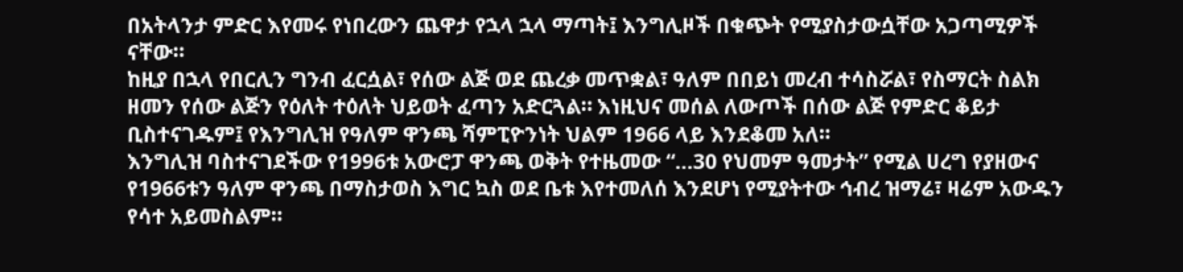በአትላንታ ምድር እየመሩ የነበረውን ጨዋታ የኋላ ኋላ ማጣት፤ እንግሊዞች በቁጭት የሚያስታውሷቸው አጋጣሚዎች ናቸው።
ከዚያ በኋላ የበርሊን ግንብ ፈርሷል፣ የሰው ልጅ ወደ ጨረቃ መጥቋል፣ ዓለም በበይነ መረብ ተሳስሯል፣ የስማርት ስልክ ዘመን የሰው ልጅን የዕለት ተዕለት ህይወት ፈጣን አድርጓል። እነዚህና መሰል ለውጦች በሰው ልጅ የምድር ቆይታ ቢስተናገዱም፤ የእንግሊዝ የዓለም ዋንጫ ሻምፒዮንነት ህልም 1966 ላይ እንደቆመ አለ።
እንግሊዝ ባስተናገደችው የ1996ቱ አውሮፓ ዋንጫ ወቅት የተዜመው “…30 የህመም ዓመታት” የሚል ሀረግ የያዘውና የ1966ቱን ዓለም ዋንጫ በማስታወስ እግር ኳስ ወደ ቤቱ እየተመለሰ እንደሆነ የሚያትተው ኅብረ ዝማሬ፣ ዛሬም አውዱን የሳተ አይመስልም።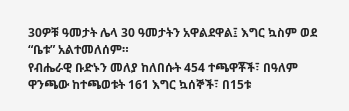30ዎቹ ዓመታት ሌላ 30 ዓመታትን አዋልደዋል፤ እግር ኳስም ወደ “ቤቱ” አልተመለሰም።
የብሔራዊ ቡድኑን መለያ ከለበሱት 454 ተጫዋቾች፣ በዓለም ዋንጫው ከተጫወቱት 161 እግር ኳሰኞች፣ በ15ቱ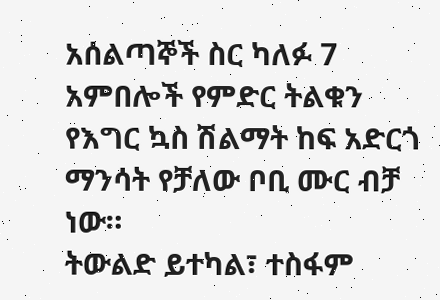አሰልጣኞች ስር ካለፉ 7 አምበሎች የምድር ትልቁን የእግር ኳስ ሽልማት ከፍ አድርጎ ማንሳት የቻለው ቦቢ ሙር ብቻ ነው።
ትውልድ ይተካል፣ ተስፋም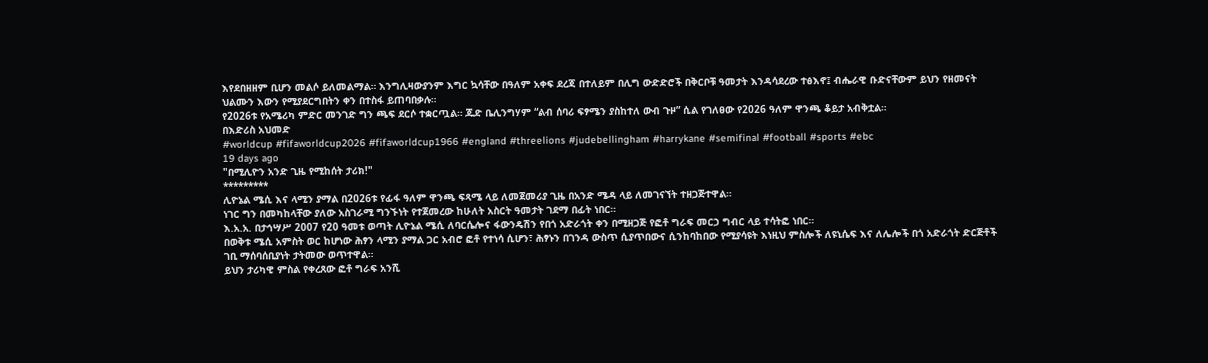እየደበዘዘም ቢሆን መልሶ ይለመልማል። እንግሊዛውያንም እግር ኳሳቸው በዓለም አቀፍ ደረጃ በተለይም በሊግ ውድድሮች በቅርቦቹ ዓመታት እንዳሳደረው ተፅእኖ፤ ብሔራዊ ቡድናቸውም ይህን የዘመናት ህልሙን እውን የሚያደርግበትን ቀን በተስፋ ይጠባበቃሉ።
የ2026ቱ የአሜሪካ ምድር መንገድ ግን ጫፍ ደርሶ ተቋርጧል። ጁድ ቤሊንግሃም “ልብ ሰባሪ ፍፃሜን ያስከተለ ውብ ጉዞ” ሲል የገለፀው የ2026 ዓለም ዋንጫ ቆይታ አብቅቷል።
በእድሪስ አህመድ
#worldcup #fifaworldcup2026 #fifaworldcup1966 #england #threelions #judebellingham #harrykane #semifinal #football #sports #ebc
19 days ago
"በሚሊዮን አንድ ጊዜ የሚከሰት ታሪክ!"
*********
ሊዮኔል ሜሲ እና ላሚን ያማል በ2026ቱ የፊፋ ዓለም ዋንጫ ፍጻሜ ላይ ለመጀመሪያ ጊዜ በአንድ ሜዳ ላይ ለመገናኘት ተዘጋጅተዋል።
ነገር ግን በመካከላቸው ያለው አስገራሚ ግንኙነት የተጀመረው ከሁለት አስርት ዓመታት ገደማ በፊት ነበር።
እ.አ.አ. በታኅሣሥ 2007 የ20 ዓመቱ ወጣት ሊዮኔል ሜሲ ለባርሴሎና ፋውንዴሽን የበጎ አድራጎት ቀን በሚዘጋጅ የፎቶ ግራፍ መርኃ ግብር ላይ ተሳትፎ ነበር።
በወቅቱ ሜሲ አምስት ወር ከሆነው ሕፃን ላሚን ያማል ጋር አብሮ ፎቶ የተነሳ ሲሆን፣ ሕፃኑን በገንዳ ውስጥ ሲያጥበውና ሲንከባከበው የሚያሳዩት እነዚህ ምስሎች ለዩኒሴፍ እና ለሌሎች በጎ አድራጎት ድርጅቶች ገቢ ማሰባሰቢያነት ታትመው ወጥተዋል።
ይህን ታሪካዊ ምስል የቀረጸው ፎቶ ግራፍ አንሺ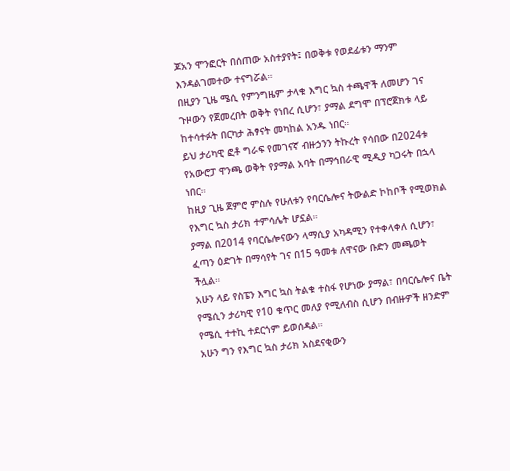ጆአን ሞንፎርት በሰጠው አስተያየት፤ በወቅቱ የወደፊቱን ማንም እንዳልገመተው ተናግሯል።
በዚያን ጊዜ ሜሲ የምንግዜም ታላቁ እግር ኳስ ተጫዋች ለመሆን ገና ጉዞውን የጀመረበት ወቅት የነበረ ሲሆን፣ ያማል ደግሞ በፕሮጀክቱ ላይ ከተሳተፉት በርካታ ሕፃናት መካከል አንዱ ነበር።
ይህ ታሪካዊ ፎቶ ግራፍ የመገናኛ ብዙኃንን ትኩረት የሳበው በ2024ቱ የአውሮፓ ዋንጫ ወቅት የያማል አባት በማኅበራዊ ሚዲያ ካጋሩት በኋላ ነበር።
ከዚያ ጊዜ ጀምሮ ምስሉ የሁለቱን የባርሴሎና ትውልድ ኮከቦች የሚወክል የእግር ኳስ ታሪክ ተምሳሌት ሆኗል።
ያማል በ2014 የባርሴሎናውን ላማሲያ አካዳሚን የተቀላቀለ ሲሆን፣ ፈጣን ዕድገት በማሳየት ገና በ15 ዓመቱ ለዋናው ቡድን መጫወት ችሏል።
አሁን ላይ የስፔን እግር ኳስ ትልቁ ተስፋ የሆነው ያማል፣ በባርሴሎና ቤት የሜሲን ታሪካዊ የ10 ቁጥር መለያ የሚለብስ ሲሆን በብዙዎች ዘንድም የሜሲ ተተኪ ተደርጎም ይወሰዳል።
አሁን ግን የእግር ኳስ ታሪክ አስደናቂውን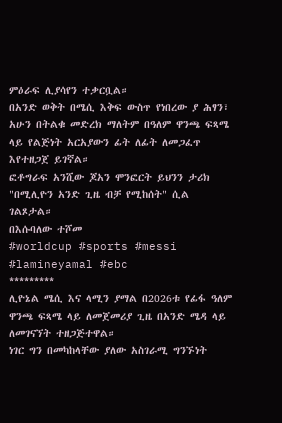ምዕራፍ ሊያሳየን ተቃርቧል።
በአንድ ወቅት በሜሲ እቅፍ ውስጥ የነበረው ያ ሕፃን፣ አሁን በትልቁ መድረክ ማለትም በዓለም ዋንጫ ፍጻሜ ላይ የልጅነት አርአያውን ፊት ለፊት ለመጋፈጥ እየተዘጋጀ ይገኛል።
ፎቶግራፍ አንሺው ጆአን ሞንፎርት ይህንን ታሪክ "በሚሊዮን አንድ ጊዜ ብቻ የሚከሰት" ሲል ገልጾታል።
በእሱባለው ተሾመ
#worldcup #sports #messi #lamineyamal #ebc
*********
ሊዮኔል ሜሲ እና ላሚን ያማል በ2026ቱ የፊፋ ዓለም ዋንጫ ፍጻሜ ላይ ለመጀመሪያ ጊዜ በአንድ ሜዳ ላይ ለመገናኘት ተዘጋጅተዋል።
ነገር ግን በመካከላቸው ያለው አስገራሚ ግንኙነት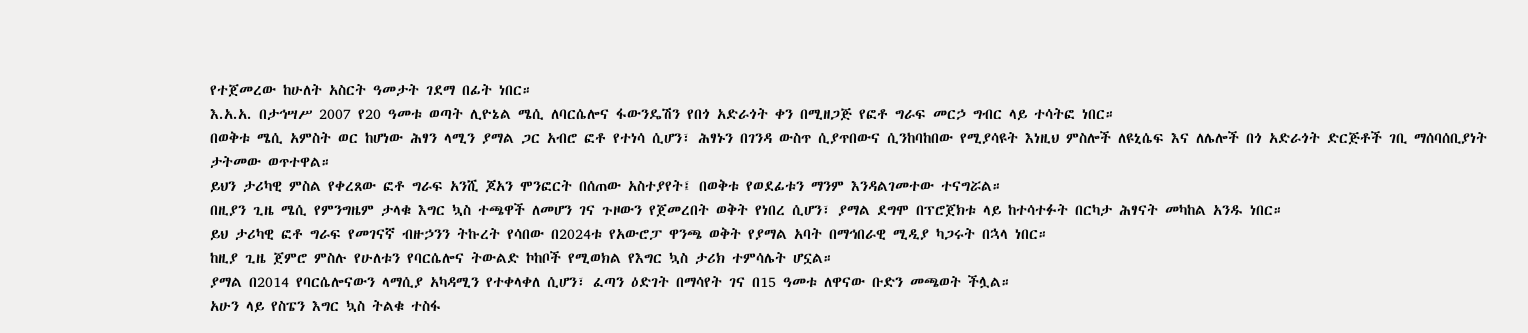የተጀመረው ከሁለት አስርት ዓመታት ገደማ በፊት ነበር።
እ.አ.አ. በታኅሣሥ 2007 የ20 ዓመቱ ወጣት ሊዮኔል ሜሲ ለባርሴሎና ፋውንዴሽን የበጎ አድራጎት ቀን በሚዘጋጅ የፎቶ ግራፍ መርኃ ግብር ላይ ተሳትፎ ነበር።
በወቅቱ ሜሲ አምስት ወር ከሆነው ሕፃን ላሚን ያማል ጋር አብሮ ፎቶ የተነሳ ሲሆን፣ ሕፃኑን በገንዳ ውስጥ ሲያጥበውና ሲንከባከበው የሚያሳዩት እነዚህ ምስሎች ለዩኒሴፍ እና ለሌሎች በጎ አድራጎት ድርጅቶች ገቢ ማሰባሰቢያነት ታትመው ወጥተዋል።
ይህን ታሪካዊ ምስል የቀረጸው ፎቶ ግራፍ አንሺ ጆአን ሞንፎርት በሰጠው አስተያየት፤ በወቅቱ የወደፊቱን ማንም እንዳልገመተው ተናግሯል።
በዚያን ጊዜ ሜሲ የምንግዜም ታላቁ እግር ኳስ ተጫዋች ለመሆን ገና ጉዞውን የጀመረበት ወቅት የነበረ ሲሆን፣ ያማል ደግሞ በፕሮጀክቱ ላይ ከተሳተፉት በርካታ ሕፃናት መካከል አንዱ ነበር።
ይህ ታሪካዊ ፎቶ ግራፍ የመገናኛ ብዙኃንን ትኩረት የሳበው በ2024ቱ የአውሮፓ ዋንጫ ወቅት የያማል አባት በማኅበራዊ ሚዲያ ካጋሩት በኋላ ነበር።
ከዚያ ጊዜ ጀምሮ ምስሉ የሁለቱን የባርሴሎና ትውልድ ኮከቦች የሚወክል የእግር ኳስ ታሪክ ተምሳሌት ሆኗል።
ያማል በ2014 የባርሴሎናውን ላማሲያ አካዳሚን የተቀላቀለ ሲሆን፣ ፈጣን ዕድገት በማሳየት ገና በ15 ዓመቱ ለዋናው ቡድን መጫወት ችሏል።
አሁን ላይ የስፔን እግር ኳስ ትልቁ ተስፋ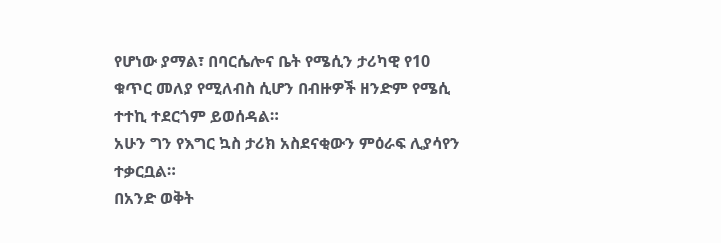የሆነው ያማል፣ በባርሴሎና ቤት የሜሲን ታሪካዊ የ10 ቁጥር መለያ የሚለብስ ሲሆን በብዙዎች ዘንድም የሜሲ ተተኪ ተደርጎም ይወሰዳል።
አሁን ግን የእግር ኳስ ታሪክ አስደናቂውን ምዕራፍ ሊያሳየን ተቃርቧል።
በአንድ ወቅት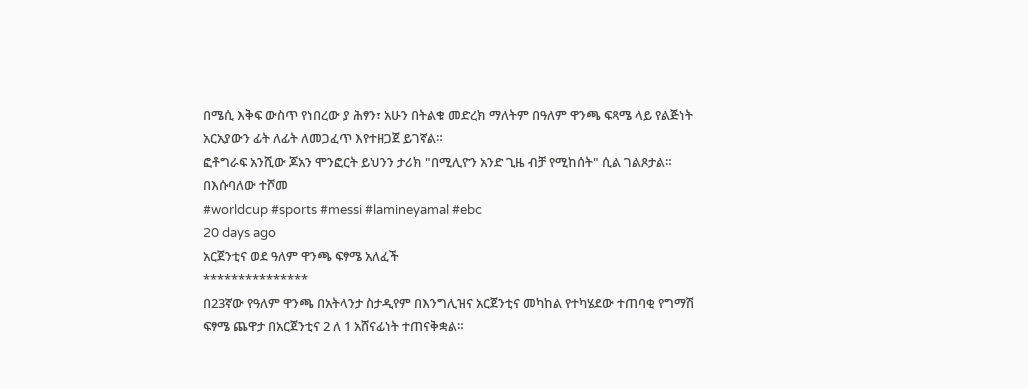በሜሲ እቅፍ ውስጥ የነበረው ያ ሕፃን፣ አሁን በትልቁ መድረክ ማለትም በዓለም ዋንጫ ፍጻሜ ላይ የልጅነት አርአያውን ፊት ለፊት ለመጋፈጥ እየተዘጋጀ ይገኛል።
ፎቶግራፍ አንሺው ጆአን ሞንፎርት ይህንን ታሪክ "በሚሊዮን አንድ ጊዜ ብቻ የሚከሰት" ሲል ገልጾታል።
በእሱባለው ተሾመ
#worldcup #sports #messi #lamineyamal #ebc
20 days ago
አርጀንቲና ወደ ዓለም ዋንጫ ፍፃሜ አለፈች
***************
በ23ኛው የዓለም ዋንጫ በአትላንታ ስታዲየም በእንግሊዝና አርጀንቲና መካከል የተካሄደው ተጠባቂ የግማሽ ፍፃሜ ጨዋታ በአርጀንቲና 2 ለ 1 አሸናፊነት ተጠናቅቋል።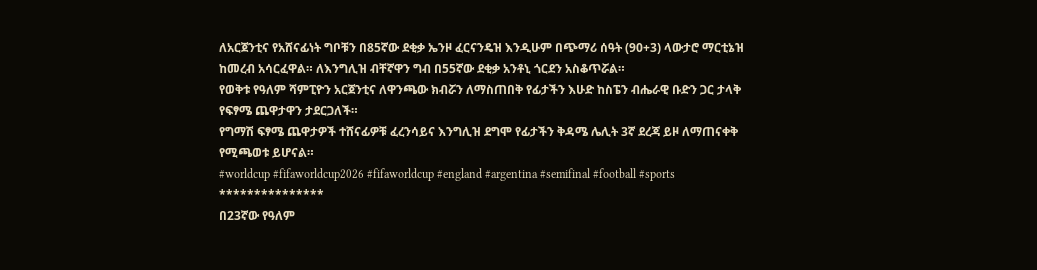ለአርጀንቲና የአሸናፊነት ግቦቹን በ85ኛው ደቂቃ ኤንዞ ፈርናንዴዝ እንዲሁም በጭማሪ ሰዓት (90+3) ላውታሮ ማርቲኔዝ ከመረብ አሳርፈዋል። ለእንግሊዝ ብቸኛዋን ግብ በ55ኛው ደቂቃ አንቶኒ ጎርደን አስቆጥሯል።
የወቅቱ የዓለም ሻምፒዮን አርጀንቲና ለዋንጫው ክብሯን ለማስጠበቅ የፊታችን እሁድ ከስፔን ብሔራዊ ቡድን ጋር ታላቅ የፍፃሜ ጨዋታዋን ታደርጋለች።
የግማሽ ፍፃሜ ጨዋታዎች ተሸናፊዎቹ ፈረንሳይና እንግሊዝ ደግሞ የፊታችን ቅዳሜ ሌሊት 3ኛ ደረጃ ይዞ ለማጠናቀቅ የሚጫወቱ ይሆናል።
#worldcup #fifaworldcup2026 #fifaworldcup #england #argentina #semifinal #football #sports
***************
በ23ኛው የዓለም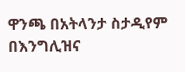ዋንጫ በአትላንታ ስታዲየም በእንግሊዝና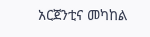አርጀንቲና መካከል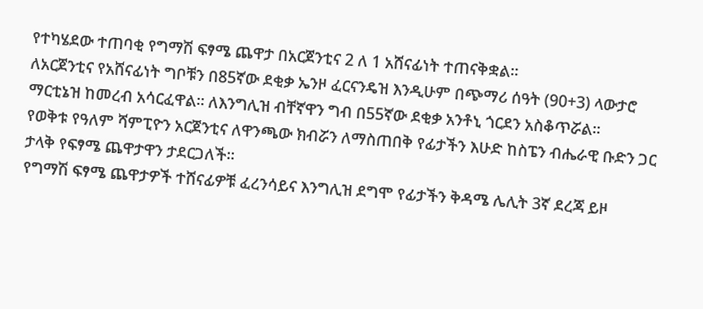የተካሄደው ተጠባቂ የግማሽ ፍፃሜ ጨዋታ በአርጀንቲና 2 ለ 1 አሸናፊነት ተጠናቅቋል።
ለአርጀንቲና የአሸናፊነት ግቦቹን በ85ኛው ደቂቃ ኤንዞ ፈርናንዴዝ እንዲሁም በጭማሪ ሰዓት (90+3) ላውታሮ ማርቲኔዝ ከመረብ አሳርፈዋል። ለእንግሊዝ ብቸኛዋን ግብ በ55ኛው ደቂቃ አንቶኒ ጎርደን አስቆጥሯል።
የወቅቱ የዓለም ሻምፒዮን አርጀንቲና ለዋንጫው ክብሯን ለማስጠበቅ የፊታችን እሁድ ከስፔን ብሔራዊ ቡድን ጋር ታላቅ የፍፃሜ ጨዋታዋን ታደርጋለች።
የግማሽ ፍፃሜ ጨዋታዎች ተሸናፊዎቹ ፈረንሳይና እንግሊዝ ደግሞ የፊታችን ቅዳሜ ሌሊት 3ኛ ደረጃ ይዞ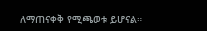ለማጠናቀቅ የሚጫወቱ ይሆናል።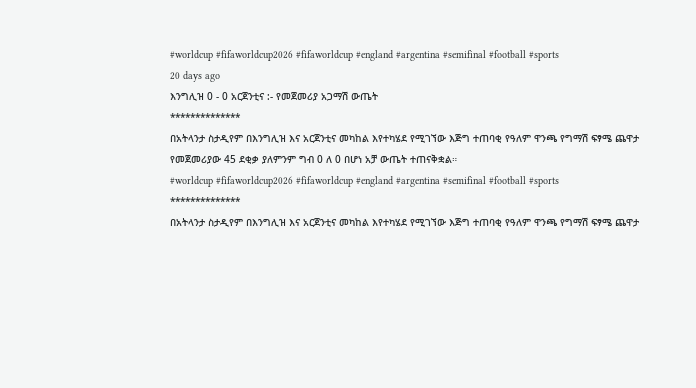#worldcup #fifaworldcup2026 #fifaworldcup #england #argentina #semifinal #football #sports
20 days ago
እንግሊዝ 0 - 0 አርጀንቲና :- የመጀመሪያ አጋማሽ ውጤት
**************
በአትላንታ ስታዲየም በእንግሊዝ እና አርጀንቲና መካከል እየተካሄደ የሚገኘው እጅግ ተጠባቂ የዓለም ዋንጫ የግማሽ ፍፃሜ ጨዋታ የመጀመሪያው 45 ደቂቃ ያለምንም ግብ 0 ለ 0 በሆነ አቻ ውጤት ተጠናቅቋል።
#worldcup #fifaworldcup2026 #fifaworldcup #england #argentina #semifinal #football #sports
**************
በአትላንታ ስታዲየም በእንግሊዝ እና አርጀንቲና መካከል እየተካሄደ የሚገኘው እጅግ ተጠባቂ የዓለም ዋንጫ የግማሽ ፍፃሜ ጨዋታ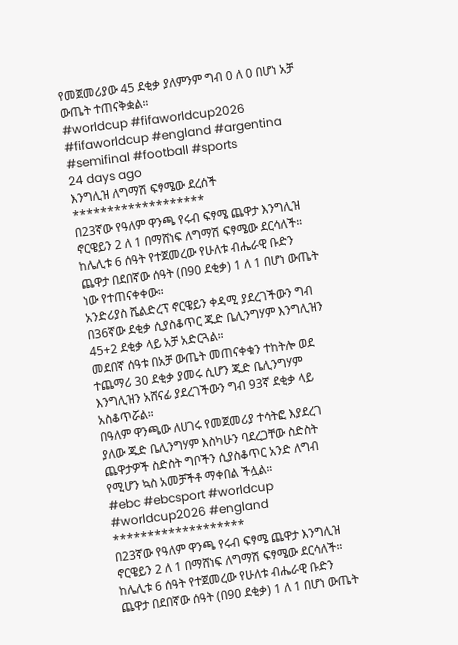የመጀመሪያው 45 ደቂቃ ያለምንም ግብ 0 ለ 0 በሆነ አቻ ውጤት ተጠናቅቋል።
#worldcup #fifaworldcup2026 #fifaworldcup #england #argentina #semifinal #football #sports
24 days ago
እንግሊዝ ለግማሽ ፍፃሜው ደረሰች
*******************
በ23ኛው የዓለም ዋንጫ የሩብ ፍፃሜ ጨዋታ እንግሊዝ ኖርዌይን 2 ለ 1 በማሸነፍ ለግማሽ ፍፃሜው ደርሳለች።
ከሌሊቱ 6 ሰዓት የተጀመረው የሁለቱ ብሔራዊ ቡድን ጨዋታ በደበኛው ሰዓት (በ90 ደቂቃ) 1 ለ 1 በሆነ ውጤት ነው የተጠናቀቀው።
አንድሪያስ ሼልድረፕ ኖርዌይን ቀዳሚ ያደረገችውን ግብ በ36ኛው ደቂቃ ሲያስቆጥር ጁድ ቤሊንግሃም እንግሊዝን 45+2 ደቂቃ ላይ አቻ አድርጓል።
መደበኛ ሰዓቱ በአቻ ውጤት መጠናቀቁን ተከትሎ ወደ ተጨማሪ 30 ደቂቃ ያመሩ ሲሆን ጁድ ቤሊንግሃም እንግሊዝን አሸናፊ ያደረገችውን ግብ 93ኛ ደቂቃ ላይ አስቆጥሯል።
በዓለም ዋንጫው ለሀገሩ የመጀመሪያ ተሳትፎ እያደረገ ያለው ጁድ ቤሊንግሃም እስካሁን ባደረጋቸው ስድስት ጨዋታዎች ስድስት ግቦችን ሲያስቆጥር አንድ ለግብ የሚሆን ኳስ አመቻችቶ ማቀበል ችሏል።
#ebc #ebcsport #worldcup #worldcup2026 #england
*******************
በ23ኛው የዓለም ዋንጫ የሩብ ፍፃሜ ጨዋታ እንግሊዝ ኖርዌይን 2 ለ 1 በማሸነፍ ለግማሽ ፍፃሜው ደርሳለች።
ከሌሊቱ 6 ሰዓት የተጀመረው የሁለቱ ብሔራዊ ቡድን ጨዋታ በደበኛው ሰዓት (በ90 ደቂቃ) 1 ለ 1 በሆነ ውጤት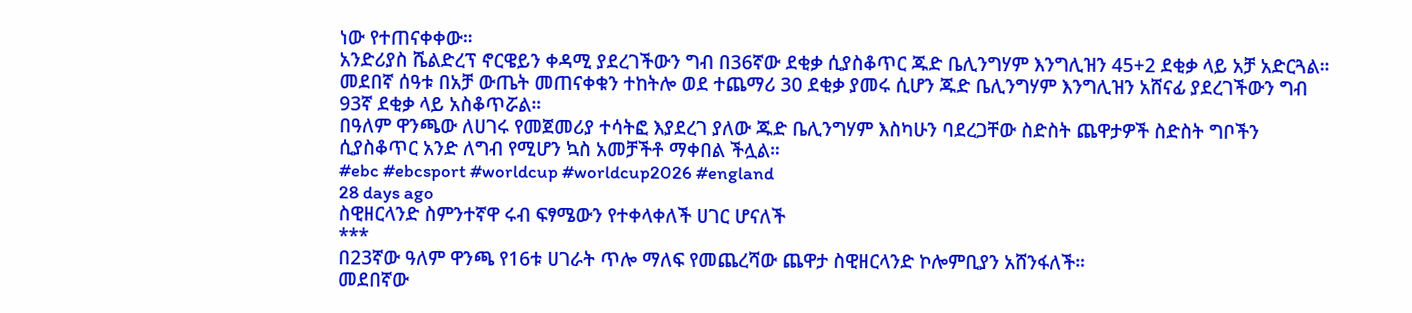ነው የተጠናቀቀው።
አንድሪያስ ሼልድረፕ ኖርዌይን ቀዳሚ ያደረገችውን ግብ በ36ኛው ደቂቃ ሲያስቆጥር ጁድ ቤሊንግሃም እንግሊዝን 45+2 ደቂቃ ላይ አቻ አድርጓል።
መደበኛ ሰዓቱ በአቻ ውጤት መጠናቀቁን ተከትሎ ወደ ተጨማሪ 30 ደቂቃ ያመሩ ሲሆን ጁድ ቤሊንግሃም እንግሊዝን አሸናፊ ያደረገችውን ግብ 93ኛ ደቂቃ ላይ አስቆጥሯል።
በዓለም ዋንጫው ለሀገሩ የመጀመሪያ ተሳትፎ እያደረገ ያለው ጁድ ቤሊንግሃም እስካሁን ባደረጋቸው ስድስት ጨዋታዎች ስድስት ግቦችን ሲያስቆጥር አንድ ለግብ የሚሆን ኳስ አመቻችቶ ማቀበል ችሏል።
#ebc #ebcsport #worldcup #worldcup2026 #england
28 days ago
ስዊዘርላንድ ስምንተኛዋ ሩብ ፍፃሜውን የተቀላቀለች ሀገር ሆናለች
***
በ23ኛው ዓለም ዋንጫ የ16ቱ ሀገራት ጥሎ ማለፍ የመጨረሻው ጨዋታ ስዊዘርላንድ ኮሎምቢያን አሸንፋለች።
መደበኛው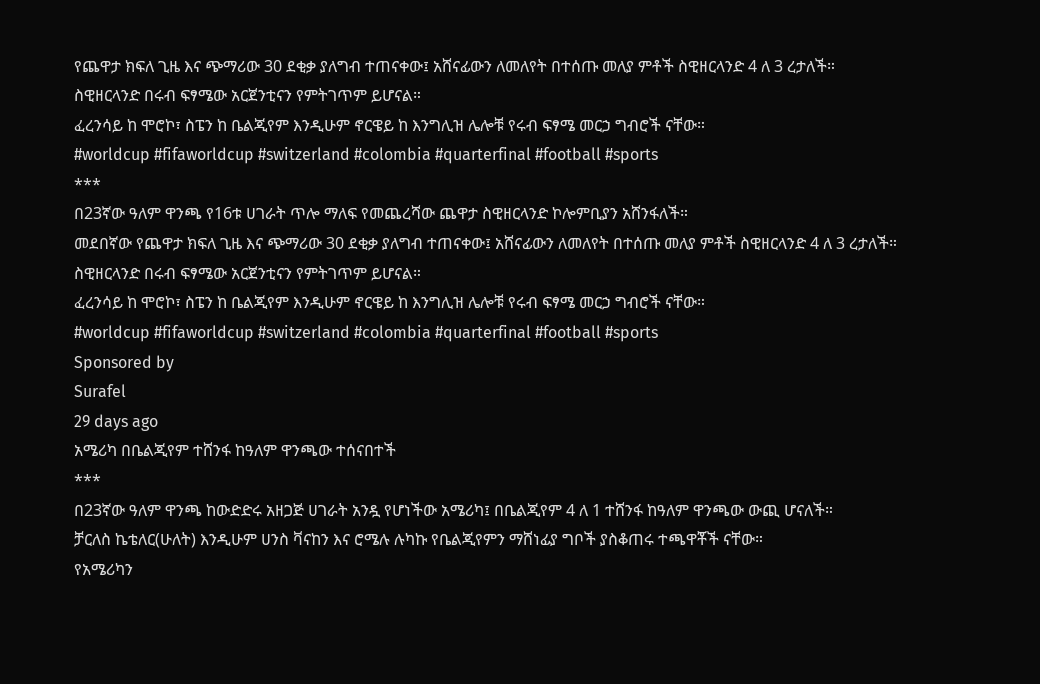የጨዋታ ክፍለ ጊዜ እና ጭማሪው 30 ደቂቃ ያለግብ ተጠናቀው፤ አሸናፊውን ለመለየት በተሰጡ መለያ ምቶች ስዊዘርላንድ 4 ለ 3 ረታለች።
ስዊዘርላንድ በሩብ ፍፃሜው አርጀንቲናን የምትገጥም ይሆናል።
ፈረንሳይ ከ ሞሮኮ፣ ስፔን ከ ቤልጂየም እንዲሁም ኖርዌይ ከ እንግሊዝ ሌሎቹ የሩብ ፍፃሜ መርኃ ግብሮች ናቸው።
#worldcup #fifaworldcup #switzerland #colombia #quarterfinal #football #sports
***
በ23ኛው ዓለም ዋንጫ የ16ቱ ሀገራት ጥሎ ማለፍ የመጨረሻው ጨዋታ ስዊዘርላንድ ኮሎምቢያን አሸንፋለች።
መደበኛው የጨዋታ ክፍለ ጊዜ እና ጭማሪው 30 ደቂቃ ያለግብ ተጠናቀው፤ አሸናፊውን ለመለየት በተሰጡ መለያ ምቶች ስዊዘርላንድ 4 ለ 3 ረታለች።
ስዊዘርላንድ በሩብ ፍፃሜው አርጀንቲናን የምትገጥም ይሆናል።
ፈረንሳይ ከ ሞሮኮ፣ ስፔን ከ ቤልጂየም እንዲሁም ኖርዌይ ከ እንግሊዝ ሌሎቹ የሩብ ፍፃሜ መርኃ ግብሮች ናቸው።
#worldcup #fifaworldcup #switzerland #colombia #quarterfinal #football #sports
Sponsored by
Surafel
29 days ago
አሜሪካ በቤልጂየም ተሸንፋ ከዓለም ዋንጫው ተሰናበተች
***
በ23ኛው ዓለም ዋንጫ ከውድድሩ አዘጋጅ ሀገራት አንዷ የሆነችው አሜሪካ፤ በቤልጂየም 4 ለ 1 ተሸንፋ ከዓለም ዋንጫው ውጪ ሆናለች።
ቻርለስ ኬቴለር(ሁለት) እንዲሁም ሀንስ ቫናከን እና ሮሜሉ ሉካኩ የቤልጂየምን ማሸነፊያ ግቦች ያስቆጠሩ ተጫዋቾች ናቸው።
የአሜሪካን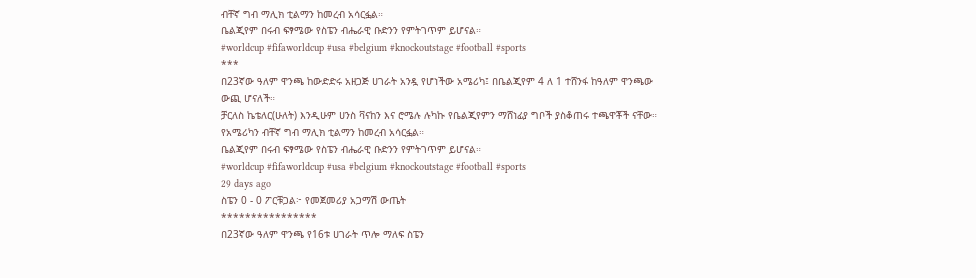ብቸኛ ግብ ማሊክ ቲልማን ከመረብ አሳርፏል።
ቤልጂየም በሩብ ፍፃሜው የስፔን ብሔራዊ ቡድንን የምትገጥም ይሆናል።
#worldcup #fifaworldcup #usa #belgium #knockoutstage #football #sports
***
በ23ኛው ዓለም ዋንጫ ከውድድሩ አዘጋጅ ሀገራት አንዷ የሆነችው አሜሪካ፤ በቤልጂየም 4 ለ 1 ተሸንፋ ከዓለም ዋንጫው ውጪ ሆናለች።
ቻርለስ ኬቴለር(ሁለት) እንዲሁም ሀንስ ቫናከን እና ሮሜሉ ሉካኩ የቤልጂየምን ማሸነፊያ ግቦች ያስቆጠሩ ተጫዋቾች ናቸው።
የአሜሪካን ብቸኛ ግብ ማሊክ ቲልማን ከመረብ አሳርፏል።
ቤልጂየም በሩብ ፍፃሜው የስፔን ብሔራዊ ቡድንን የምትገጥም ይሆናል።
#worldcup #fifaworldcup #usa #belgium #knockoutstage #football #sports
29 days ago
ስፔን 0 - 0 ፖርቹጋል፦ የመጀመሪያ አጋማሽ ውጤት
****************
በ23ኛው ዓለም ዋንጫ የ16ቱ ሀገራት ጥሎ ማለፍ ስፔን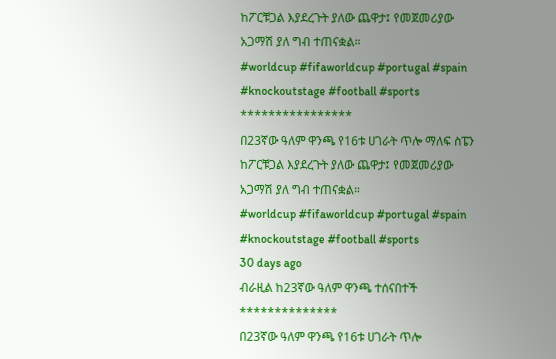ከፖርቹጋል እያደረጉት ያለው ጨዋታ፤ የመጀመሪያው አጋማሽ ያለ ግብ ተጠናቋል።
#worldcup #fifaworldcup #portugal #spain #knockoutstage #football #sports
****************
በ23ኛው ዓለም ዋንጫ የ16ቱ ሀገራት ጥሎ ማለፍ ስፔን ከፖርቹጋል እያደረጉት ያለው ጨዋታ፤ የመጀመሪያው አጋማሽ ያለ ግብ ተጠናቋል።
#worldcup #fifaworldcup #portugal #spain #knockoutstage #football #sports
30 days ago
ብራዚል ከ23ኛው ዓለም ዋንጫ ተሰናበተች
**************
በ23ኛው ዓለም ዋንጫ የ16ቱ ሀገራት ጥሎ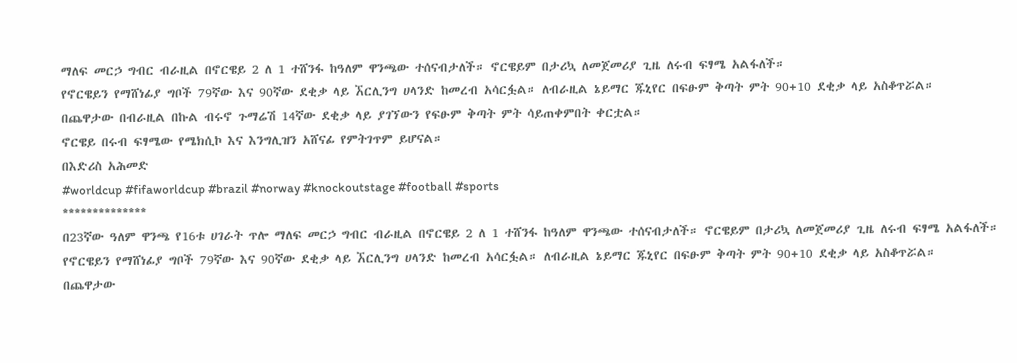ማለፍ መርኃ ግብር ብራዚል በኖርዌይ 2 ለ 1 ተሸንፋ ከዓለም ዋንጫው ተሰናብታለች። ኖርዌይም በታሪኳ ለመጀመሪያ ጊዜ ለሩብ ፍፃሜ አልፋለች።
የኖርዌይን የማሸነፊያ ግቦች 79ኛው እና 90ኛው ደቂቃ ላይ ኧርሊንግ ሀላንድ ከመረብ አሳርፏል። ለብራዚል ኔይማር ጁኒየር በፍፁም ቅጣት ምት 90+10 ደቂቃ ላይ አስቆጥሯል።
በጨዋታው በብራዚል በኩል ብሩኖ ጉማሬሽ 14ኛው ደቂቃ ላይ ያገኘውን የፍፁም ቅጣት ምት ሳይጠቀምበት ቀርቷል።
ኖርዌይ በሩብ ፍፃሜው የሜክሲኮ እና እንግሊዝን አሸናፊ የምትገጥም ይሆናል።
በእድሪስ አሕመድ
#worldcup #fifaworldcup #brazil #norway #knockoutstage #football #sports
**************
በ23ኛው ዓለም ዋንጫ የ16ቱ ሀገራት ጥሎ ማለፍ መርኃ ግብር ብራዚል በኖርዌይ 2 ለ 1 ተሸንፋ ከዓለም ዋንጫው ተሰናብታለች። ኖርዌይም በታሪኳ ለመጀመሪያ ጊዜ ለሩብ ፍፃሜ አልፋለች።
የኖርዌይን የማሸነፊያ ግቦች 79ኛው እና 90ኛው ደቂቃ ላይ ኧርሊንግ ሀላንድ ከመረብ አሳርፏል። ለብራዚል ኔይማር ጁኒየር በፍፁም ቅጣት ምት 90+10 ደቂቃ ላይ አስቆጥሯል።
በጨዋታው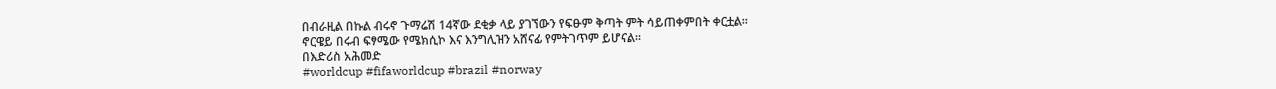በብራዚል በኩል ብሩኖ ጉማሬሽ 14ኛው ደቂቃ ላይ ያገኘውን የፍፁም ቅጣት ምት ሳይጠቀምበት ቀርቷል።
ኖርዌይ በሩብ ፍፃሜው የሜክሲኮ እና እንግሊዝን አሸናፊ የምትገጥም ይሆናል።
በእድሪስ አሕመድ
#worldcup #fifaworldcup #brazil #norway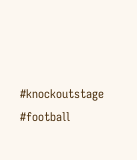#knockoutstage #football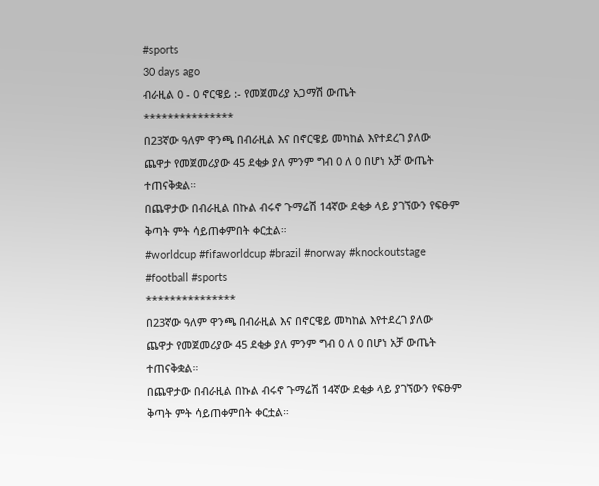#sports
30 days ago
ብራዚል 0 - 0 ኖርዌይ :- የመጀመሪያ አጋማሽ ውጤት
***************
በ23ኛው ዓለም ዋንጫ በብራዚል እና በኖርዌይ መካከል እየተደረገ ያለው ጨዋታ የመጀመሪያው 45 ደቂቃ ያለ ምንም ግብ 0 ለ 0 በሆነ አቻ ውጤት ተጠናቅቋል።
በጨዋታው በብራዚል በኩል ብሩኖ ጉማሬሽ 14ኛው ደቂቃ ላይ ያገኘውን የፍፁም ቅጣት ምት ሳይጠቀምበት ቀርቷል።
#worldcup #fifaworldcup #brazil #norway #knockoutstage #football #sports
***************
በ23ኛው ዓለም ዋንጫ በብራዚል እና በኖርዌይ መካከል እየተደረገ ያለው ጨዋታ የመጀመሪያው 45 ደቂቃ ያለ ምንም ግብ 0 ለ 0 በሆነ አቻ ውጤት ተጠናቅቋል።
በጨዋታው በብራዚል በኩል ብሩኖ ጉማሬሽ 14ኛው ደቂቃ ላይ ያገኘውን የፍፁም ቅጣት ምት ሳይጠቀምበት ቀርቷል።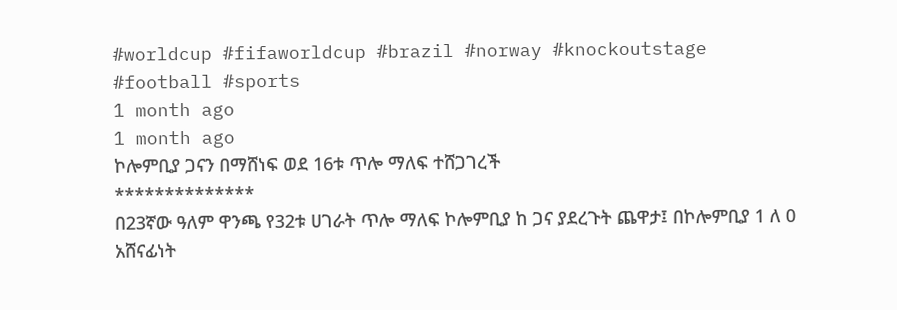#worldcup #fifaworldcup #brazil #norway #knockoutstage #football #sports
1 month ago
1 month ago
ኮሎምቢያ ጋናን በማሸነፍ ወደ 16ቱ ጥሎ ማለፍ ተሸጋገረች
**************
በ23ኛው ዓለም ዋንጫ የ32ቱ ሀገራት ጥሎ ማለፍ ኮሎምቢያ ከ ጋና ያደረጉት ጨዋታ፤ በኮሎምቢያ 1 ለ 0 አሸናፊነት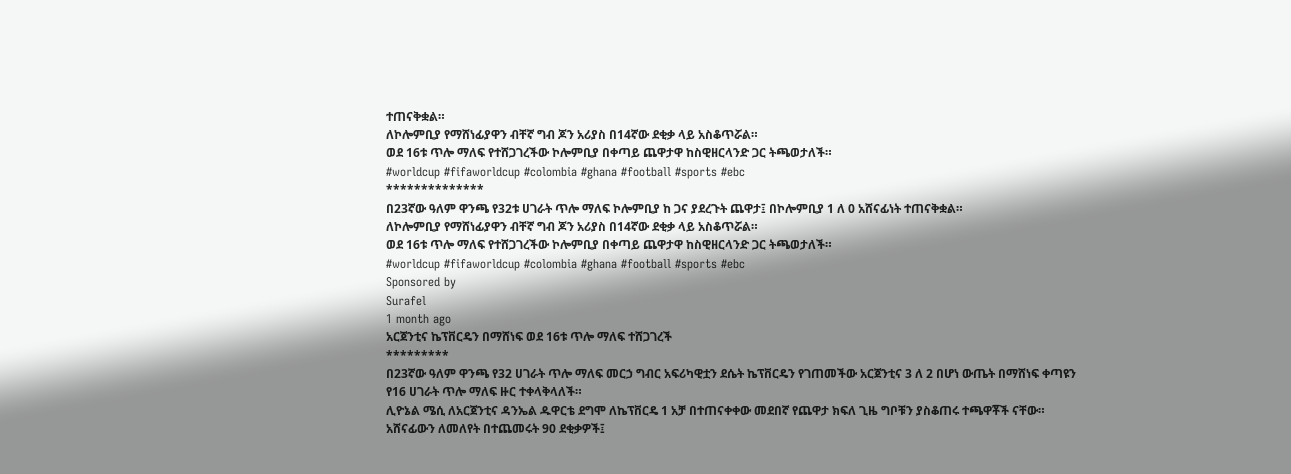ተጠናቅቋል።
ለኮሎምቢያ የማሸነፊያዋን ብቸኛ ግብ ጆን አሪያስ በ14ኛው ደቂቃ ላይ አስቆጥሯል።
ወደ 16ቱ ጥሎ ማለፍ የተሸጋገረችው ኮሎምቢያ በቀጣይ ጨዋታዋ ከስዊዘርላንድ ጋር ትጫወታለች።
#worldcup #fifaworldcup #colombia #ghana #football #sports #ebc
**************
በ23ኛው ዓለም ዋንጫ የ32ቱ ሀገራት ጥሎ ማለፍ ኮሎምቢያ ከ ጋና ያደረጉት ጨዋታ፤ በኮሎምቢያ 1 ለ 0 አሸናፊነት ተጠናቅቋል።
ለኮሎምቢያ የማሸነፊያዋን ብቸኛ ግብ ጆን አሪያስ በ14ኛው ደቂቃ ላይ አስቆጥሯል።
ወደ 16ቱ ጥሎ ማለፍ የተሸጋገረችው ኮሎምቢያ በቀጣይ ጨዋታዋ ከስዊዘርላንድ ጋር ትጫወታለች።
#worldcup #fifaworldcup #colombia #ghana #football #sports #ebc
Sponsored by
Surafel
1 month ago
አርጀንቲና ኬፕቨርዴን በማሸነፍ ወደ 16ቱ ጥሎ ማለፍ ተሸጋገረች
*********
በ23ኛው ዓለም ዋንጫ የ32 ሀገራት ጥሎ ማለፍ መርኃ ግብር አፍሪካዊቷን ደሴት ኬፕቨርዴን የገጠመችው አርጀንቲና 3 ለ 2 በሆነ ውጤት በማሸነፍ ቀጣዩን የ16 ሀገራት ጥሎ ማለፍ ዙር ተቀላቅላለች።
ሊዮኔል ሜሲ ለአርጀንቲና ዳንኤል ዱዋርቴ ደግሞ ለኬፕቨርዴ 1 አቻ በተጠናቀቀው መደበኛ የጨዋታ ክፍለ ጊዜ ግቦቹን ያስቆጠሩ ተጫዋቾች ናቸው።
አሸናፊውን ለመለየት በተጨመሩት 90 ደቂቃዎች፤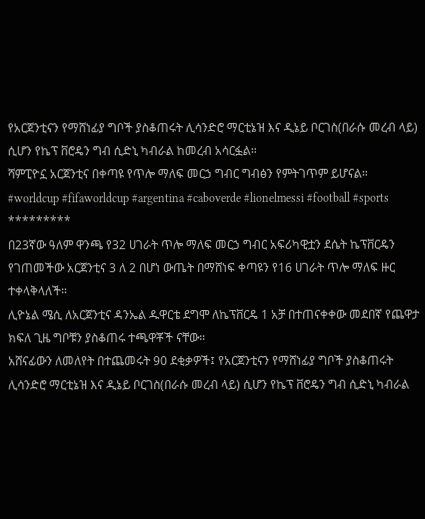የአርጀንቲናን የማሸነፊያ ግቦች ያስቆጠሩት ሊሳንድሮ ማርቲኔዝ እና ዲኔይ ቦርገስ(በራሱ መረብ ላይ) ሲሆን የኬፕ ቨሮዴን ግብ ሲድኒ ካብራል ከመረብ አሳርፏል።
ሻምፒዮኗ አርጀንቲና በቀጣዩ የጥሎ ማለፍ መርኃ ግብር ግብፅን የምትገጥም ይሆናል።
#worldcup #fifaworldcup #argentina #caboverde #lionelmessi #football #sports
*********
በ23ኛው ዓለም ዋንጫ የ32 ሀገራት ጥሎ ማለፍ መርኃ ግብር አፍሪካዊቷን ደሴት ኬፕቨርዴን የገጠመችው አርጀንቲና 3 ለ 2 በሆነ ውጤት በማሸነፍ ቀጣዩን የ16 ሀገራት ጥሎ ማለፍ ዙር ተቀላቅላለች።
ሊዮኔል ሜሲ ለአርጀንቲና ዳንኤል ዱዋርቴ ደግሞ ለኬፕቨርዴ 1 አቻ በተጠናቀቀው መደበኛ የጨዋታ ክፍለ ጊዜ ግቦቹን ያስቆጠሩ ተጫዋቾች ናቸው።
አሸናፊውን ለመለየት በተጨመሩት 90 ደቂቃዎች፤ የአርጀንቲናን የማሸነፊያ ግቦች ያስቆጠሩት ሊሳንድሮ ማርቲኔዝ እና ዲኔይ ቦርገስ(በራሱ መረብ ላይ) ሲሆን የኬፕ ቨሮዴን ግብ ሲድኒ ካብራል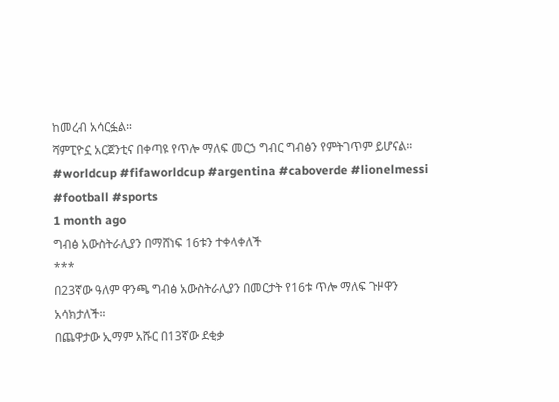ከመረብ አሳርፏል።
ሻምፒዮኗ አርጀንቲና በቀጣዩ የጥሎ ማለፍ መርኃ ግብር ግብፅን የምትገጥም ይሆናል።
#worldcup #fifaworldcup #argentina #caboverde #lionelmessi #football #sports
1 month ago
ግብፅ አውስትራሊያን በማሸነፍ 16ቱን ተቀላቀለች
***
በ23ኛው ዓለም ዋንጫ ግብፅ አውስትራሊያን በመርታት የ16ቱ ጥሎ ማለፍ ጉዞዋን አሳክታለች።
በጨዋታው ኢማም አሹር በ13ኛው ደቂቃ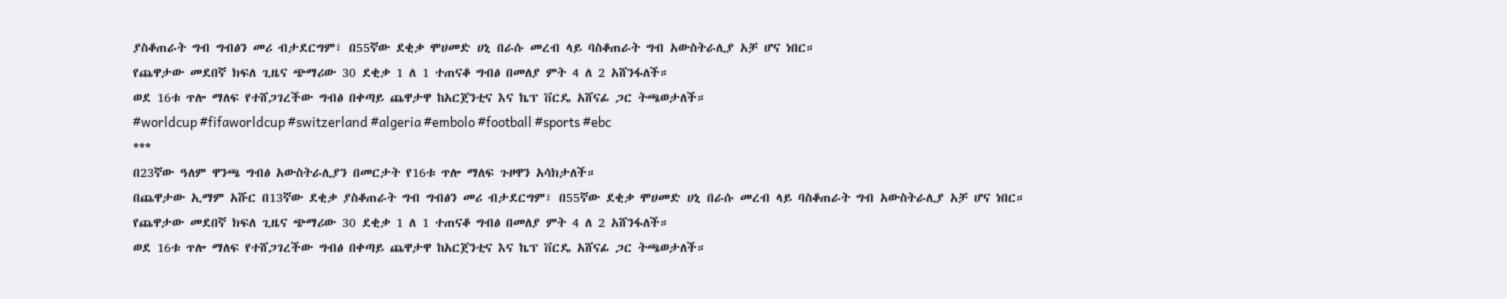ያስቆጠራት ግብ ግብፅን መሪ ብታደርግም፣ በ55ኛው ደቂቃ ሞሀመድ ሀኒ በራሱ መረብ ላይ ባስቆጠራት ግብ አውስትራሊያ አቻ ሆና ነበር።
የጨዋታው መደበኛ ክፍለ ጊዜና ጭማሪው 30 ደቂቃ 1 ለ 1 ተጠናቆ ግብፅ በመለያ ምት 4 ለ 2 አሸንፋለች።
ወደ 16ቱ ጥሎ ማለፍ የተሸጋገረችው ግብፅ በቀጣይ ጨዋታዋ ከአርጀንቲና እና ኬፕ ቨርዴ አሸናፊ ጋር ትጫወታለች።
#worldcup #fifaworldcup #switzerland #algeria #embolo #football #sports #ebc
***
በ23ኛው ዓለም ዋንጫ ግብፅ አውስትራሊያን በመርታት የ16ቱ ጥሎ ማለፍ ጉዞዋን አሳክታለች።
በጨዋታው ኢማም አሹር በ13ኛው ደቂቃ ያስቆጠራት ግብ ግብፅን መሪ ብታደርግም፣ በ55ኛው ደቂቃ ሞሀመድ ሀኒ በራሱ መረብ ላይ ባስቆጠራት ግብ አውስትራሊያ አቻ ሆና ነበር።
የጨዋታው መደበኛ ክፍለ ጊዜና ጭማሪው 30 ደቂቃ 1 ለ 1 ተጠናቆ ግብፅ በመለያ ምት 4 ለ 2 አሸንፋለች።
ወደ 16ቱ ጥሎ ማለፍ የተሸጋገረችው ግብፅ በቀጣይ ጨዋታዋ ከአርጀንቲና እና ኬፕ ቨርዴ አሸናፊ ጋር ትጫወታለች።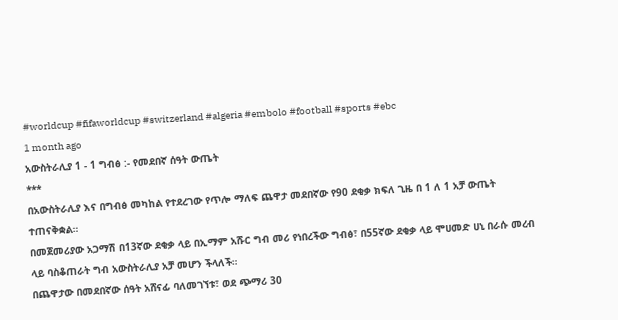#worldcup #fifaworldcup #switzerland #algeria #embolo #football #sports #ebc
1 month ago
አውስትራሊያ 1 - 1 ግብፅ :- የመደበኛ ሰዓት ውጤት
***
በአውስትራሊያ እና በግብፅ መካከል የተደረገው የጥሎ ማለፍ ጨዋታ መደበኛው የ90 ደቂቃ ክፍለ ጊዜ በ 1 ለ 1 አቻ ውጤት ተጠናቅቋል።
በመጀመሪያው አጋማሽ በ13ኛው ደቂቃ ላይ በኢማም አሹር ግብ መሪ የነበረችው ግብፅ፣ በ55ኛው ደቂቃ ላይ ሞሀመድ ሀኒ በራሱ መረብ ላይ ባስቆጠራት ግብ አውስትራሊያ አቻ መሆን ችላለች።
በጨዋታው በመደበኛው ሰዓት አሸናፊ ባለመገኘቱ፣ ወደ ጭማሪ 30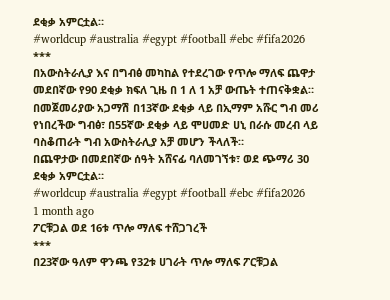ደቂቃ አምርቷል።
#worldcup #australia #egypt #football #ebc #fifa2026
***
በአውስትራሊያ እና በግብፅ መካከል የተደረገው የጥሎ ማለፍ ጨዋታ መደበኛው የ90 ደቂቃ ክፍለ ጊዜ በ 1 ለ 1 አቻ ውጤት ተጠናቅቋል።
በመጀመሪያው አጋማሽ በ13ኛው ደቂቃ ላይ በኢማም አሹር ግብ መሪ የነበረችው ግብፅ፣ በ55ኛው ደቂቃ ላይ ሞሀመድ ሀኒ በራሱ መረብ ላይ ባስቆጠራት ግብ አውስትራሊያ አቻ መሆን ችላለች።
በጨዋታው በመደበኛው ሰዓት አሸናፊ ባለመገኘቱ፣ ወደ ጭማሪ 30 ደቂቃ አምርቷል።
#worldcup #australia #egypt #football #ebc #fifa2026
1 month ago
ፖርቹጋል ወደ 16ቱ ጥሎ ማለፍ ተሸጋገረች
***
በ23ኛው ዓለም ዋንጫ የ32ቱ ሀገራት ጥሎ ማለፍ ፖርቹጋል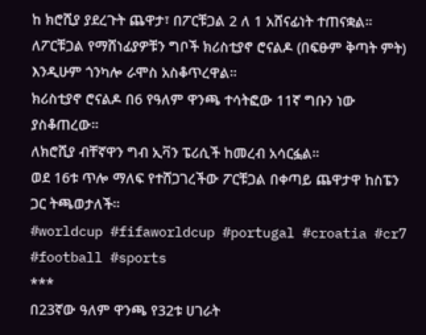ከ ክሮሺያ ያደረጉት ጨዋታ፣ በፖርቹጋል 2 ለ 1 አሸናፊነት ተጠናቋል።
ለፖርቹጋል የማሸነፊያዎቹን ግቦች ክሪስቲያኖ ሮናልዶ (በፍፁም ቅጣት ምት) እንዲሁም ጎንካሎ ራሞስ አስቆጥረዋል።
ክሪስቲያኖ ሮናልዶ በ6 የዓለም ዋንጫ ተሳትፎው 11ኛ ግቡን ነው ያስቆጠረው።
ለክሮሺያ ብቸኛዋን ግብ ኢቫን ፔሪሲች ከመረብ አሳርፏል።
ወደ 16ቱ ጥሎ ማለፍ የተሸጋገረችው ፖርቹጋል በቀጣይ ጨዋታዋ ከስፔን ጋር ትጫወታለች።
#worldcup #fifaworldcup #portugal #croatia #cr7 #football #sports
***
በ23ኛው ዓለም ዋንጫ የ32ቱ ሀገራት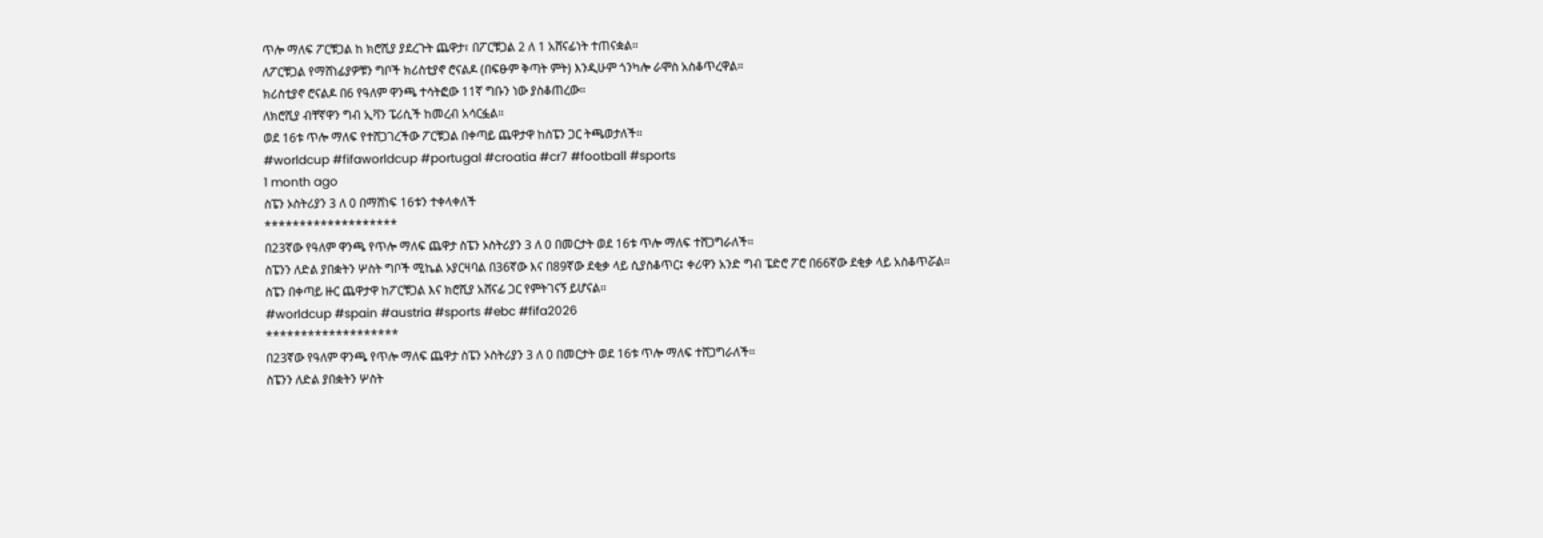ጥሎ ማለፍ ፖርቹጋል ከ ክሮሺያ ያደረጉት ጨዋታ፣ በፖርቹጋል 2 ለ 1 አሸናፊነት ተጠናቋል።
ለፖርቹጋል የማሸነፊያዎቹን ግቦች ክሪስቲያኖ ሮናልዶ (በፍፁም ቅጣት ምት) እንዲሁም ጎንካሎ ራሞስ አስቆጥረዋል።
ክሪስቲያኖ ሮናልዶ በ6 የዓለም ዋንጫ ተሳትፎው 11ኛ ግቡን ነው ያስቆጠረው።
ለክሮሺያ ብቸኛዋን ግብ ኢቫን ፔሪሲች ከመረብ አሳርፏል።
ወደ 16ቱ ጥሎ ማለፍ የተሸጋገረችው ፖርቹጋል በቀጣይ ጨዋታዋ ከስፔን ጋር ትጫወታለች።
#worldcup #fifaworldcup #portugal #croatia #cr7 #football #sports
1 month ago
ስፔን ኦስትሪያን 3 ለ 0 በማሸነፍ 16ቱን ተቀላቀለች
*******************
በ23ኛው የዓለም ዋንጫ የጥሎ ማለፍ ጨዋታ ስፔን ኦስትሪያን 3 ለ 0 በመርታት ወደ 16ቱ ጥሎ ማለፍ ተሸጋግራለች።
ስፔንን ለድል ያበቋትን ሦስት ግቦች ሚኬል ኦያርዛባል በ36ኛው እና በ89ኛው ደቂቃ ላይ ሲያስቆጥር፤ ቀሪዋን አንድ ግብ ፔድሮ ፖሮ በ66ኛው ደቂቃ ላይ አስቆጥሯል።
ስፔን በቀጣይ ዙር ጨዋታዋ ከፖርቹጋል እና ክሮሺያ አሸናፊ ጋር የምትገናኝ ይሆናል።
#worldcup #spain #austria #sports #ebc #fifa2026
*******************
በ23ኛው የዓለም ዋንጫ የጥሎ ማለፍ ጨዋታ ስፔን ኦስትሪያን 3 ለ 0 በመርታት ወደ 16ቱ ጥሎ ማለፍ ተሸጋግራለች።
ስፔንን ለድል ያበቋትን ሦስት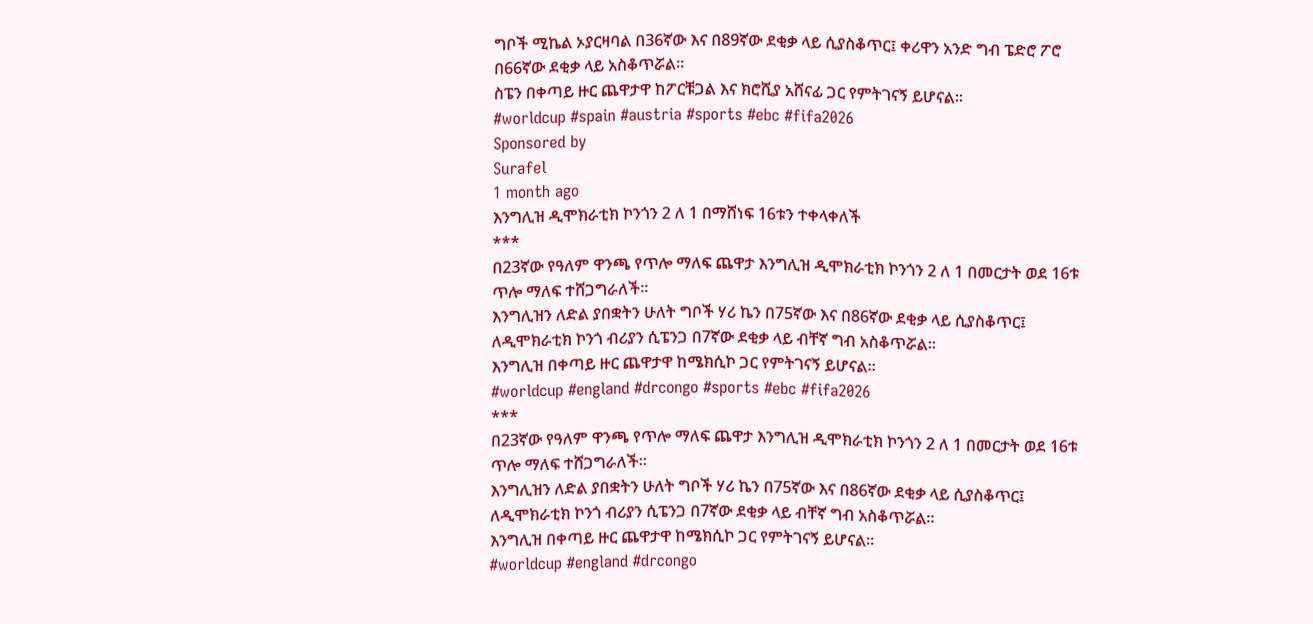ግቦች ሚኬል ኦያርዛባል በ36ኛው እና በ89ኛው ደቂቃ ላይ ሲያስቆጥር፤ ቀሪዋን አንድ ግብ ፔድሮ ፖሮ በ66ኛው ደቂቃ ላይ አስቆጥሯል።
ስፔን በቀጣይ ዙር ጨዋታዋ ከፖርቹጋል እና ክሮሺያ አሸናፊ ጋር የምትገናኝ ይሆናል።
#worldcup #spain #austria #sports #ebc #fifa2026
Sponsored by
Surafel
1 month ago
እንግሊዝ ዲሞክራቲክ ኮንጎን 2 ለ 1 በማሸነፍ 16ቱን ተቀላቀለች
***
በ23ኛው የዓለም ዋንጫ የጥሎ ማለፍ ጨዋታ እንግሊዝ ዲሞክራቲክ ኮንጎን 2 ለ 1 በመርታት ወደ 16ቱ ጥሎ ማለፍ ተሸጋግራለች።
እንግሊዝን ለድል ያበቋትን ሁለት ግቦች ሃሪ ኬን በ75ኛው እና በ86ኛው ደቂቃ ላይ ሲያስቆጥር፤ ለዲሞክራቲክ ኮንጎ ብሪያን ሲፔንጋ በ7ኛው ደቂቃ ላይ ብቸኛ ግብ አስቆጥሯል።
እንግሊዝ በቀጣይ ዙር ጨዋታዋ ከሜክሲኮ ጋር የምትገናኝ ይሆናል።
#worldcup #england #drcongo #sports #ebc #fifa2026
***
በ23ኛው የዓለም ዋንጫ የጥሎ ማለፍ ጨዋታ እንግሊዝ ዲሞክራቲክ ኮንጎን 2 ለ 1 በመርታት ወደ 16ቱ ጥሎ ማለፍ ተሸጋግራለች።
እንግሊዝን ለድል ያበቋትን ሁለት ግቦች ሃሪ ኬን በ75ኛው እና በ86ኛው ደቂቃ ላይ ሲያስቆጥር፤ ለዲሞክራቲክ ኮንጎ ብሪያን ሲፔንጋ በ7ኛው ደቂቃ ላይ ብቸኛ ግብ አስቆጥሯል።
እንግሊዝ በቀጣይ ዙር ጨዋታዋ ከሜክሲኮ ጋር የምትገናኝ ይሆናል።
#worldcup #england #drcongo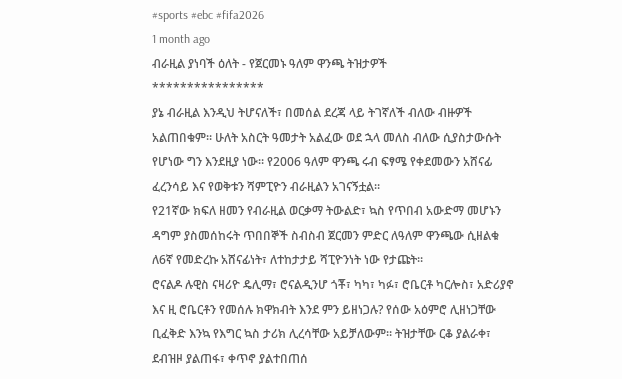#sports #ebc #fifa2026
1 month ago
ብራዚል ያነባች ዕለት - የጀርመኑ ዓለም ዋንጫ ትዝታዎች
****************
ያኔ ብራዚል እንዲህ ትሆናለች፣ በመሰል ደረጃ ላይ ትገኛለች ብለው ብዙዎች አልጠበቁም። ሁለት አስርት ዓመታት አልፈው ወደ ኋላ መለስ ብለው ሲያስታውሱት የሆነው ግን እንደዚያ ነው። የ2006 ዓለም ዋንጫ ሩብ ፍፃሜ የቀደመውን አሸናፊ ፈረንሳይ እና የወቅቱን ሻምፒዮን ብራዚልን አገናኝቷል።
የ21ኛው ክፍለ ዘመን የብራዚል ወርቃማ ትውልድ፣ ኳስ የጥበብ አውድማ መሆኑን ዳግም ያስመሰከሩት ጥበበኞች ስብስብ ጀርመን ምድር ለዓለም ዋንጫው ሲዘልቁ ለ6ኛ የመድረኩ አሸናፊነት፣ ለተከታታይ ሻፒዮንነት ነው የታጩት።
ሮናልዶ ሉዊስ ናዛሪዮ ዴሊማ፣ ሮናልዲንሆ ጎቾ፣ ካካ፣ ካፉ፣ ሮቤርቶ ካርሎስ፣ አድሪያኖ እና ዚ ሮቤርቶን የመሰሉ ክዋክብት እንደ ምን ይዘነጋሉ? የሰው አዕምሮ ሊዘነጋቸው ቢፈቅድ እንኳ የእግር ኳስ ታሪክ ሊረሳቸው አይቻለውም። ትዝታቸው ርቆ ያልራቀ፣ ደብዝዞ ያልጠፋ፣ ቀጥኖ ያልተበጠሰ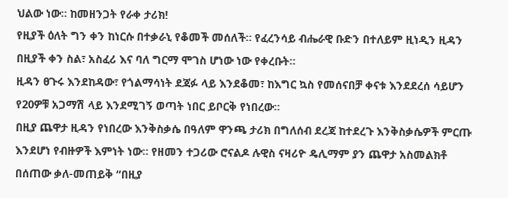ህልው ነው። ከመዘንጋት የራቀ ታሪክ!
የዚያች ዕለት ግን ቀን ከነርሱ በተቃራኒ የቆመች መሰለች። የፈረንሳይ ብሔራዊ ቡድን በተለይም ዚነዲን ዚዳን በዚያች ቀን ስል፣ አስፈሪ እና ባለ ግርማ ሞገስ ሆነው ነው የቀረቡት።
ዚዳን ፀጉሩ እንደከዳው፣ የጎልማሳነት ደጃፉ ላይ እንደቆመ፣ ከእግር ኳስ የመሰናበቻ ቀናቱ እንደደረሰ ሳይሆን የ20ዎቹ አጋማሽ ላይ እንደሚገኝ ወጣት ነበር ይቦርቅ የነበረው።
በዚያ ጨዋታ ዚዳን የነበረው እንቅስቃሴ በዓለም ዋንጫ ታሪክ በግለሰብ ደረጃ ከተደረጉ እንቅስቃሴዎች ምርጡ እንደሆነ የብዙዎች እምነት ነው። የዘመን ተጋሪው ሮናልዶ ሉዊስ ናዛሪዮ ዴሊማም ያን ጨዋታ አስመልክቶ በሰጠው ቃለ-መጠይቅ “በዚያ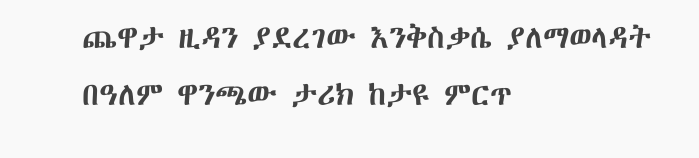ጨዋታ ዚዳን ያደረገው እንቅስቃሴ ያለማወላዳት በዓለም ዋንጫው ታሪክ ከታዩ ምርጥ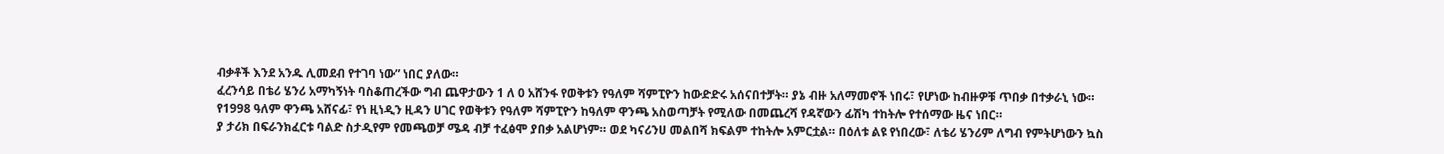ብቃቶች እንደ አንዱ ሊመደብ የተገባ ነው” ነበር ያለው።
ፈረንሳይ በቴሪ ሄንሪ አማካኝነት ባስቆጠረችው ግብ ጨዋታውን 1 ለ 0 አሸንፋ የወቅቱን የዓለም ሻምፒዮን ከውድድሩ አሰናበተቻት። ያኔ ብዙ አለማመኖች ነበሩ፣ የሆነው ከብዙዎቹ ጥበቃ በተቃራኒ ነው።
የ1998 ዓለም ዋንጫ አሸናፊ፣ የነ ዚነዲን ዚዳን ሀገር የወቅቱን የዓለም ሻምፒዮን ከዓለም ዋንጫ አስወጣቻት የሚለው በመጨረሻ የዳኛውን ፊሽካ ተከትሎ የተሰማው ዜና ነበር።
ያ ታሪክ በፍራንክፈርቱ ባልድ ስታዲየም የመጫወቻ ሜዳ ብቻ ተፈፅሞ ያበቃ አልሆነም። ወደ ካናሪንሀ መልበሻ ክፍልም ተከትሎ አምርቷል። በዕለቱ ልዩ የነበረው፣ ለቴሪ ሄንሪም ለግብ የምትሆነውን ኳስ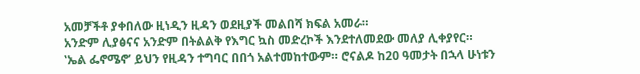አመቻችቶ ያቀበለው ዚነዲን ዚዳን ወደዚያች መልበሻ ክፍል አመራ።
አንድም ሊያፅናና አንድም በትልልቅ የእግር ኳስ መድረኮች እንደተለመደው መለያ ሊቀያየር።
‛ኤል ፌኖሜኖ’ ይህን የዚዳን ተግባር በበጎ አልተመከተውም። ሮናልዶ ከ20 ዓመታት በኋላ ሁነቱን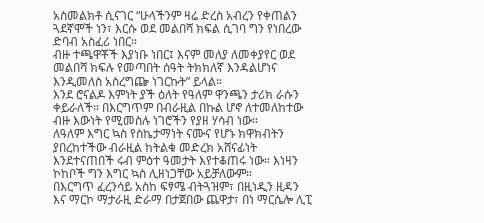አስመልክቶ ሲናገር “ሁላችንም ዛሬ ድረስ አብረን የቀጠልን ጓደኛሞች ነን፣ እርሱ ወደ መልበሻ ክፍል ሲገባ ግን የነበረው ድባብ አስፈሪ ነበር።
ብዙ ተጫዋቾች እያነቡ ነበር፤ እናም መለያ ለመቀያየር ወደ መልበሻ ክፍሉ የመጣበት ሰዓት ትክክለኛ እንዳልሆነና እንዲመለስ አስረግጬ ነገርኩት” ይላል።
እንደ ሮናልዶ እምነት ያች ዕለት የዓለም ዋንጫን ታሪክ ራሱን ቀይራለች። በእርግጥም በብራዚል በኩል ሆኖ ለተመለከተው ብዙ እውነት የሚመስሉ ነገሮችን የያዘ ሃሳብ ነው።
ለዓለም እግር ኳስ የስኬታማነት ናሙና የሆኑ ክዋክብትን ያበረከተችው ብራዚል ከትልቁ መድረክ አሸናፊነት እንደተናጠበች ሩብ ምዕተ ዓመታት እየተቆጠሩ ነው። እነዛን ኮከቦች ግን እግር ኳስ ሊዘነጋቸው አይቻለውም።
በእርግጥ ፈረንሳይ አስከ ፍፃሜ ብትጓዝም፣ በዚነዲን ዚዳን እና ማርኮ ማታራዚ ድራማ በታጀበው ጨዋታ፣ በነ ማርሴሎ ሊፒ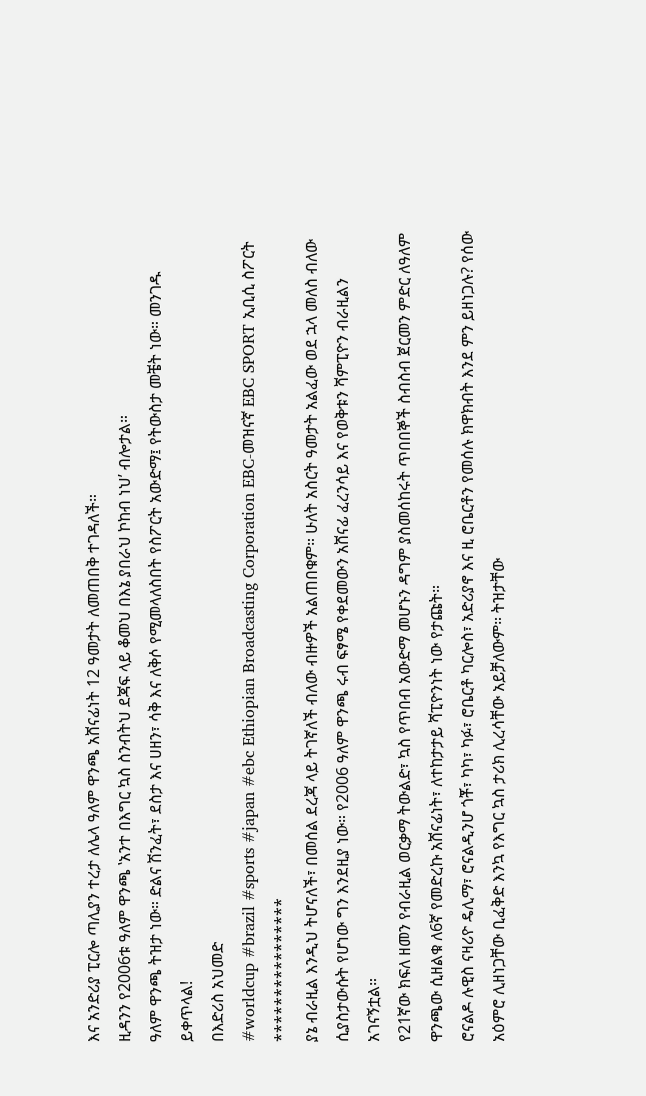እና አንድሪያ ፒርሎ ጣሊያን ተረታ ለሌላ ዓለም ዋንጫ አሸናፊነት 12 ዓመታት ለመጠበቅ ተገዳለች።
ዚዳንን የ2006ቱ ዓለም ዋንጫ ‛አንተ በእግር ኳስ ስንብትህ ደጃፍ ላይ ቆመህ በእኔ ያበራህ ኮከብ ነህ’ ብሎታል።
ዓለም ዋንጫ ትዝታ ነው። ድልና ሽንፈት፣ ደስታ እና ሀዘን፣ ሳቅ እና ለቅሶ የሚመላለስበት የስፖርት አውድማ፤ የትውስታ መቼት ነው። መንገዱ ይቀጥላል!
በእድሪስ አህመድ
#worldcup #brazil #sports #japan #ebc Ethiopian Broadcasting Corporation EBC-መዝናኛ EBC SPORT ኢቢሲ ስፖርት
****************
ያኔ ብራዚል እንዲህ ትሆናለች፣ በመሰል ደረጃ ላይ ትገኛለች ብለው ብዙዎች አልጠበቁም። ሁለት አስርት ዓመታት አልፈው ወደ ኋላ መለስ ብለው ሲያስታውሱት የሆነው ግን እንደዚያ ነው። የ2006 ዓለም ዋንጫ ሩብ ፍፃሜ የቀደመውን አሸናፊ ፈረንሳይ እና የወቅቱን ሻምፒዮን ብራዚልን አገናኝቷል።
የ21ኛው ክፍለ ዘመን የብራዚል ወርቃማ ትውልድ፣ ኳስ የጥበብ አውድማ መሆኑን ዳግም ያስመሰከሩት ጥበበኞች ስብስብ ጀርመን ምድር ለዓለም ዋንጫው ሲዘልቁ ለ6ኛ የመድረኩ አሸናፊነት፣ ለተከታታይ ሻፒዮንነት ነው የታጩት።
ሮናልዶ ሉዊስ ናዛሪዮ ዴሊማ፣ ሮናልዲንሆ ጎቾ፣ ካካ፣ ካፉ፣ ሮቤርቶ ካርሎስ፣ አድሪያኖ እና ዚ ሮቤርቶን የመሰሉ ክዋክብት እንደ ምን ይዘነጋሉ? የሰው አዕምሮ ሊዘነጋቸው ቢፈቅድ እንኳ የእግር ኳስ ታሪክ ሊረሳቸው አይቻለውም። ትዝታቸው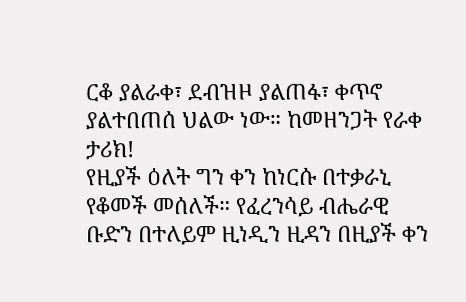ርቆ ያልራቀ፣ ደብዝዞ ያልጠፋ፣ ቀጥኖ ያልተበጠሰ ህልው ነው። ከመዘንጋት የራቀ ታሪክ!
የዚያች ዕለት ግን ቀን ከነርሱ በተቃራኒ የቆመች መሰለች። የፈረንሳይ ብሔራዊ ቡድን በተለይም ዚነዲን ዚዳን በዚያች ቀን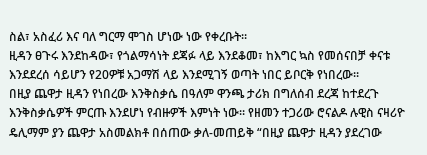ስል፣ አስፈሪ እና ባለ ግርማ ሞገስ ሆነው ነው የቀረቡት።
ዚዳን ፀጉሩ እንደከዳው፣ የጎልማሳነት ደጃፉ ላይ እንደቆመ፣ ከእግር ኳስ የመሰናበቻ ቀናቱ እንደደረሰ ሳይሆን የ20ዎቹ አጋማሽ ላይ እንደሚገኝ ወጣት ነበር ይቦርቅ የነበረው።
በዚያ ጨዋታ ዚዳን የነበረው እንቅስቃሴ በዓለም ዋንጫ ታሪክ በግለሰብ ደረጃ ከተደረጉ እንቅስቃሴዎች ምርጡ እንደሆነ የብዙዎች እምነት ነው። የዘመን ተጋሪው ሮናልዶ ሉዊስ ናዛሪዮ ዴሊማም ያን ጨዋታ አስመልክቶ በሰጠው ቃለ-መጠይቅ “በዚያ ጨዋታ ዚዳን ያደረገው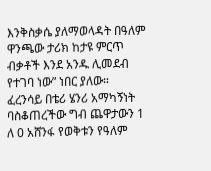እንቅስቃሴ ያለማወላዳት በዓለም ዋንጫው ታሪክ ከታዩ ምርጥ ብቃቶች እንደ አንዱ ሊመደብ የተገባ ነው” ነበር ያለው።
ፈረንሳይ በቴሪ ሄንሪ አማካኝነት ባስቆጠረችው ግብ ጨዋታውን 1 ለ 0 አሸንፋ የወቅቱን የዓለም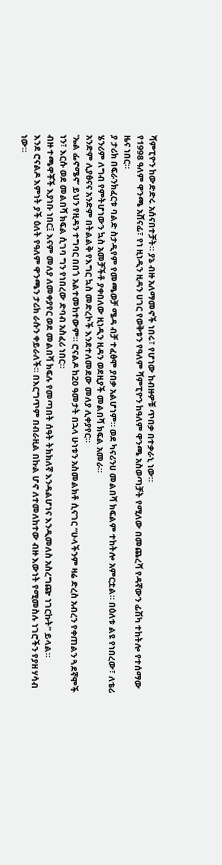ሻምፒዮን ከውድድሩ አሰናበተቻት። ያኔ ብዙ አለማመኖች ነበሩ፣ የሆነው ከብዙዎቹ ጥበቃ በተቃራኒ ነው።
የ1998 ዓለም ዋንጫ አሸናፊ፣ የነ ዚነዲን ዚዳን ሀገር የወቅቱን የዓለም ሻምፒዮን ከዓለም ዋንጫ አስወጣቻት የሚለው በመጨረሻ የዳኛውን ፊሽካ ተከትሎ የተሰማው ዜና ነበር።
ያ ታሪክ በፍራንክፈርቱ ባልድ ስታዲየም የመጫወቻ ሜዳ ብቻ ተፈፅሞ ያበቃ አልሆነም። ወደ ካናሪንሀ መልበሻ ክፍልም ተከትሎ አምርቷል። በዕለቱ ልዩ የነበረው፣ ለቴሪ ሄንሪም ለግብ የምትሆነውን ኳስ አመቻችቶ ያቀበለው ዚነዲን ዚዳን ወደዚያች መልበሻ ክፍል አመራ።
አንድም ሊያፅናና አንድም በትልልቅ የእግር ኳስ መድረኮች እንደተለመደው መለያ ሊቀያየር።
‛ኤል ፌኖሜኖ’ ይህን የዚዳን ተግባር በበጎ አልተመከተውም። ሮናልዶ ከ20 ዓመታት በኋላ ሁነቱን አስመልክቶ ሲናገር “ሁላችንም ዛሬ ድረስ አብረን የቀጠልን ጓደኛሞች ነን፣ እርሱ ወደ መልበሻ ክፍል ሲገባ ግን የነበረው ድባብ አስፈሪ ነበር።
ብዙ ተጫዋቾች እያነቡ ነበር፤ እናም መለያ ለመቀያየር ወደ መልበሻ ክፍሉ የመጣበት ሰዓት ትክክለኛ እንዳልሆነና እንዲመለስ አስረግጬ ነገርኩት” ይላል።
እንደ ሮናልዶ እምነት ያች ዕለት የዓለም ዋንጫን ታሪክ ራሱን ቀይራለች። በእርግጥም በብራዚል በኩል ሆኖ ለተመለከተው ብዙ እውነት የሚመስሉ ነገሮችን የያዘ ሃሳብ ነው።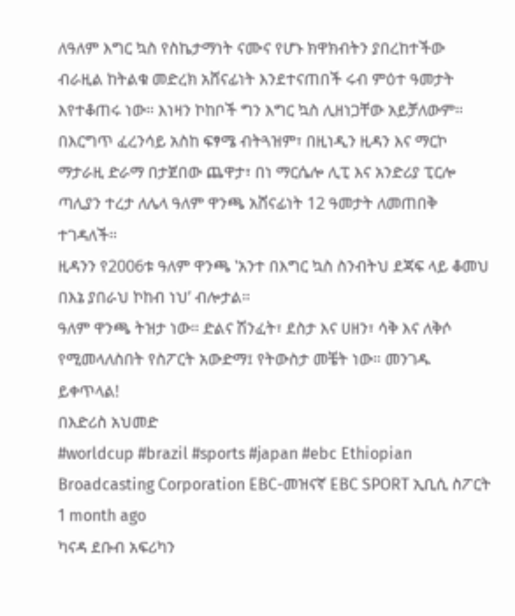ለዓለም እግር ኳስ የስኬታማነት ናሙና የሆኑ ክዋክብትን ያበረከተችው ብራዚል ከትልቁ መድረክ አሸናፊነት እንደተናጠበች ሩብ ምዕተ ዓመታት እየተቆጠሩ ነው። እነዛን ኮከቦች ግን እግር ኳስ ሊዘነጋቸው አይቻለውም።
በእርግጥ ፈረንሳይ አስከ ፍፃሜ ብትጓዝም፣ በዚነዲን ዚዳን እና ማርኮ ማታራዚ ድራማ በታጀበው ጨዋታ፣ በነ ማርሴሎ ሊፒ እና አንድሪያ ፒርሎ ጣሊያን ተረታ ለሌላ ዓለም ዋንጫ አሸናፊነት 12 ዓመታት ለመጠበቅ ተገዳለች።
ዚዳንን የ2006ቱ ዓለም ዋንጫ ‛አንተ በእግር ኳስ ስንብትህ ደጃፍ ላይ ቆመህ በእኔ ያበራህ ኮከብ ነህ’ ብሎታል።
ዓለም ዋንጫ ትዝታ ነው። ድልና ሽንፈት፣ ደስታ እና ሀዘን፣ ሳቅ እና ለቅሶ የሚመላለስበት የስፖርት አውድማ፤ የትውስታ መቼት ነው። መንገዱ ይቀጥላል!
በእድሪስ አህመድ
#worldcup #brazil #sports #japan #ebc Ethiopian Broadcasting Corporation EBC-መዝናኛ EBC SPORT ኢቢሲ ስፖርት
1 month ago
ካናዳ ደቡብ አፍሪካን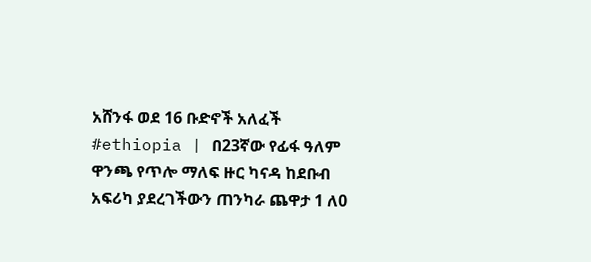አሸንፋ ወደ 16 ቡድኖች አለፈች
#ethiopia | በ23ኛው የፊፋ ዓለም ዋንጫ የጥሎ ማለፍ ዙር ካናዳ ከደቡብ አፍሪካ ያደረገችውን ጠንካራ ጨዋታ 1 ለ0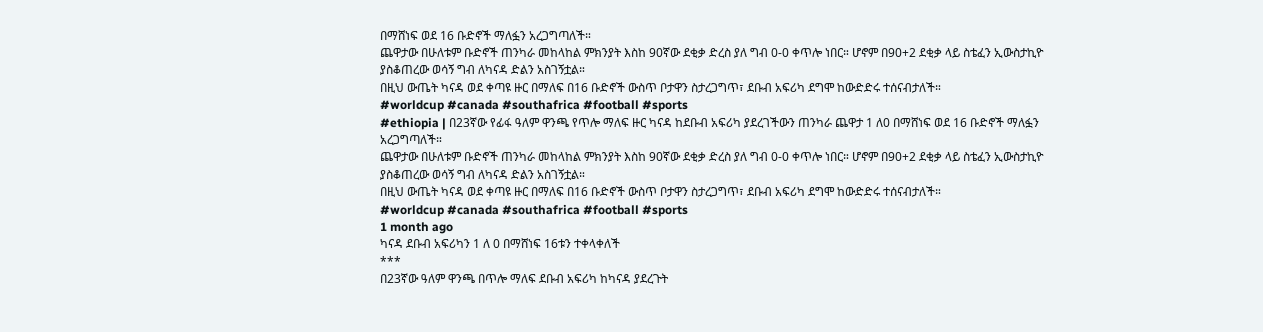በማሸነፍ ወደ 16 ቡድኖች ማለፏን አረጋግጣለች።
ጨዋታው በሁለቱም ቡድኖች ጠንካራ መከላከል ምክንያት እስከ 90ኛው ደቂቃ ድረስ ያለ ግብ 0-0 ቀጥሎ ነበር። ሆኖም በ90+2 ደቂቃ ላይ ስቴፈን ኢውስታኪዮ ያስቆጠረው ወሳኝ ግብ ለካናዳ ድልን አስገኝቷል።
በዚህ ውጤት ካናዳ ወደ ቀጣዩ ዙር በማለፍ በ16 ቡድኖች ውስጥ ቦታዋን ስታረጋግጥ፣ ደቡብ አፍሪካ ደግሞ ከውድድሩ ተሰናብታለች።
#worldcup #canada #southafrica #football #sports
#ethiopia | በ23ኛው የፊፋ ዓለም ዋንጫ የጥሎ ማለፍ ዙር ካናዳ ከደቡብ አፍሪካ ያደረገችውን ጠንካራ ጨዋታ 1 ለ0 በማሸነፍ ወደ 16 ቡድኖች ማለፏን አረጋግጣለች።
ጨዋታው በሁለቱም ቡድኖች ጠንካራ መከላከል ምክንያት እስከ 90ኛው ደቂቃ ድረስ ያለ ግብ 0-0 ቀጥሎ ነበር። ሆኖም በ90+2 ደቂቃ ላይ ስቴፈን ኢውስታኪዮ ያስቆጠረው ወሳኝ ግብ ለካናዳ ድልን አስገኝቷል።
በዚህ ውጤት ካናዳ ወደ ቀጣዩ ዙር በማለፍ በ16 ቡድኖች ውስጥ ቦታዋን ስታረጋግጥ፣ ደቡብ አፍሪካ ደግሞ ከውድድሩ ተሰናብታለች።
#worldcup #canada #southafrica #football #sports
1 month ago
ካናዳ ደቡብ አፍሪካን 1 ለ 0 በማሸነፍ 16ቱን ተቀላቀለች
***
በ23ኛው ዓለም ዋንጫ በጥሎ ማለፍ ደቡብ አፍሪካ ከካናዳ ያደረጉት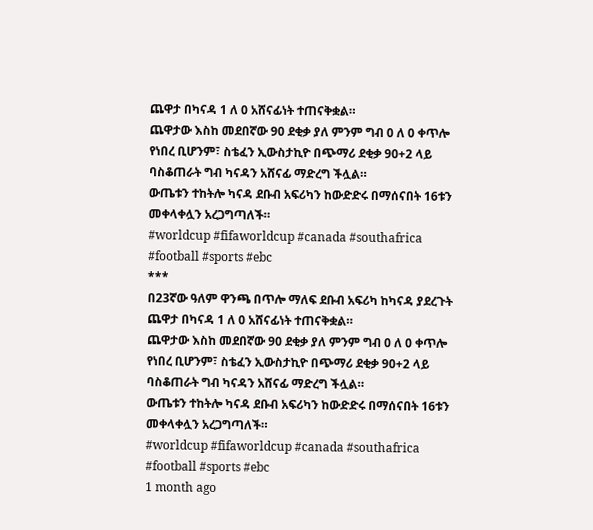ጨዋታ በካናዳ 1 ለ 0 አሸናፊነት ተጠናቅቋል።
ጨዋታው እስከ መደበኛው 90 ደቂቃ ያለ ምንም ግብ 0 ለ 0 ቀጥሎ የነበረ ቢሆንም፣ ስቴፈን ኢውስታኪዮ በጭማሪ ደቂቃ 90+2 ላይ ባስቆጠራት ግብ ካናዳን አሸናፊ ማድረግ ችሏል።
ውጤቱን ተከትሎ ካናዳ ደቡብ አፍሪካን ከውድድሩ በማሰናበት 16ቱን መቀላቀሏን አረጋግጣለች።
#worldcup #fifaworldcup #canada #southafrica #football #sports #ebc
***
በ23ኛው ዓለም ዋንጫ በጥሎ ማለፍ ደቡብ አፍሪካ ከካናዳ ያደረጉት ጨዋታ በካናዳ 1 ለ 0 አሸናፊነት ተጠናቅቋል።
ጨዋታው እስከ መደበኛው 90 ደቂቃ ያለ ምንም ግብ 0 ለ 0 ቀጥሎ የነበረ ቢሆንም፣ ስቴፈን ኢውስታኪዮ በጭማሪ ደቂቃ 90+2 ላይ ባስቆጠራት ግብ ካናዳን አሸናፊ ማድረግ ችሏል።
ውጤቱን ተከትሎ ካናዳ ደቡብ አፍሪካን ከውድድሩ በማሰናበት 16ቱን መቀላቀሏን አረጋግጣለች።
#worldcup #fifaworldcup #canada #southafrica #football #sports #ebc
1 month ago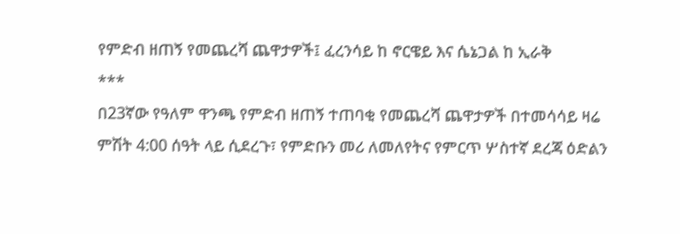የምድብ ዘጠኝ የመጨረሻ ጨዋታዎች፤ ፈረንሳይ ከ ኖርዌይ እና ሴኔጋል ከ ኢራቅ
***
በ23ኛው የዓለም ዋንጫ የምድብ ዘጠኝ ተጠባቂ የመጨረሻ ጨዋታዎች በተመሳሳይ ዛሬ ምሽት 4:00 ሰዓት ላይ ሲደረጉ፣ የምድቡን መሪ ለመለየትና የምርጥ ሦስተኛ ደረጃ ዕድልን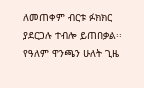ለመጠቀም ብርቱ ፉክክር ያደርጋሉ ተብሎ ይጠበቃል፡፡
የዓለም ዋንጫን ሁለት ጊዜ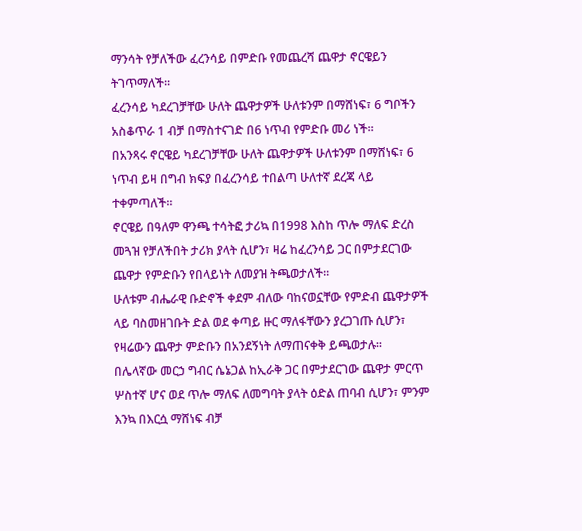ማንሳት የቻለችው ፈረንሳይ በምድቡ የመጨረሻ ጨዋታ ኖርዌይን ትገጥማለች፡፡
ፈረንሳይ ካደረገቻቸው ሁለት ጨዋታዎች ሁለቱንም በማሸነፍ፣ 6 ግቦችን አስቆጥራ 1 ብቻ በማስተናገድ በ6 ነጥብ የምድቡ መሪ ነች።
በአንጻሩ ኖርዌይ ካደረገቻቸው ሁለት ጨዋታዎች ሁለቱንም በማሸነፍ፣ 6 ነጥብ ይዛ በግብ ክፍያ በፈረንሳይ ተበልጣ ሁለተኛ ደረጃ ላይ ተቀምጣለች።
ኖርዌይ በዓለም ዋንጫ ተሳትፎ ታሪኳ በ1998 እስከ ጥሎ ማለፍ ድረስ መጓዝ የቻለችበት ታሪክ ያላት ሲሆን፣ ዛሬ ከፈረንሳይ ጋር በምታደርገው ጨዋታ የምድቡን የበላይነት ለመያዝ ትጫወታለች።
ሁለቱም ብሔራዊ ቡድኖች ቀደም ብለው ባከናወኗቸው የምድብ ጨዋታዎች ላይ ባስመዘገቡት ድል ወደ ቀጣይ ዙር ማለፋቸውን ያረጋገጡ ሲሆን፣ የዛሬውን ጨዋታ ምድቡን በአንደኝነት ለማጠናቀቅ ይጫወታሉ፡፡
በሌላኛው መርኃ ግብር ሴኔጋል ከኢራቅ ጋር በምታደርገው ጨዋታ ምርጥ ሦስተኛ ሆና ወደ ጥሎ ማለፍ ለመግባት ያላት ዕድል ጠባብ ሲሆን፣ ምንም እንኳ በእርሷ ማሸነፍ ብቻ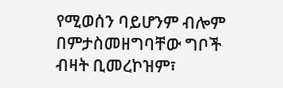የሚወሰን ባይሆንም ብሎም በምታስመዘግባቸው ግቦች ብዛት ቢመረኮዝም፣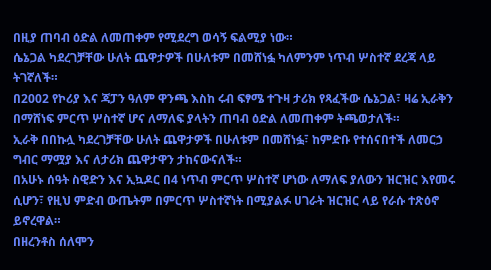በዚያ ጠባብ ዕድል ለመጠቀም የሚደረግ ወሳኝ ፍልሚያ ነው።
ሴኔጋል ካደረገቻቸው ሁለት ጨዋታዎች በሁለቱም በመሸነፏ ካለምንም ነጥብ ሦስተኛ ደረጃ ላይ ትገኛለች።
በ2002 የኮሪያ እና ጃፓን ዓለም ዋንጫ እስከ ሩብ ፍፃሜ ተጉዛ ታሪክ የጻፈችው ሴኔጋል፣ ዛሬ ኢራቅን በማሸነፍ ምርጥ ሦስተኛ ሆና ለማለፍ ያላትን ጠባብ ዕድል ለመጠቀም ትጫወታለች።
ኢራቅ በበኩሏ ካደረገቻቸው ሁለት ጨዋታዎች በሁለቱም በመሸነፏ፣ ከምድቡ የተሰናበተች ለመርኃ ግብር ማሟያ እና ለታሪክ ጨዋታዋን ታከናውናለች።
በአሁኑ ሰዓት ስዊድን እና ኢኳዶር በ4 ነጥብ ምርጥ ሦስተኛ ሆነው ለማለፍ ያለውን ዝርዝር እየመሩ ሲሆን፣ የዚህ ምድብ ውጤትም በምርጥ ሦስተኛነት በሚያልፉ ሀገራት ዝርዝር ላይ የራሱ ተጽዕኖ ይኖረዋል።
በዘረንቶስ ሰለሞን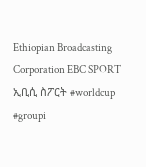Ethiopian Broadcasting Corporation EBC SPORT ኢቢሲ ስፖርት #worldcup #groupi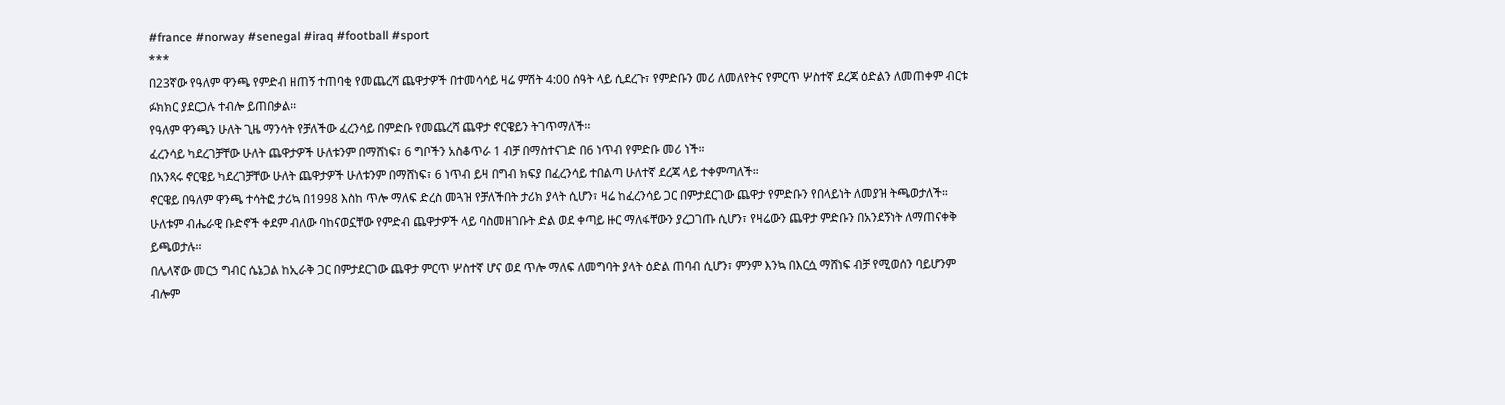#france #norway #senegal #iraq #football #sport
***
በ23ኛው የዓለም ዋንጫ የምድብ ዘጠኝ ተጠባቂ የመጨረሻ ጨዋታዎች በተመሳሳይ ዛሬ ምሽት 4:00 ሰዓት ላይ ሲደረጉ፣ የምድቡን መሪ ለመለየትና የምርጥ ሦስተኛ ደረጃ ዕድልን ለመጠቀም ብርቱ ፉክክር ያደርጋሉ ተብሎ ይጠበቃል፡፡
የዓለም ዋንጫን ሁለት ጊዜ ማንሳት የቻለችው ፈረንሳይ በምድቡ የመጨረሻ ጨዋታ ኖርዌይን ትገጥማለች፡፡
ፈረንሳይ ካደረገቻቸው ሁለት ጨዋታዎች ሁለቱንም በማሸነፍ፣ 6 ግቦችን አስቆጥራ 1 ብቻ በማስተናገድ በ6 ነጥብ የምድቡ መሪ ነች።
በአንጻሩ ኖርዌይ ካደረገቻቸው ሁለት ጨዋታዎች ሁለቱንም በማሸነፍ፣ 6 ነጥብ ይዛ በግብ ክፍያ በፈረንሳይ ተበልጣ ሁለተኛ ደረጃ ላይ ተቀምጣለች።
ኖርዌይ በዓለም ዋንጫ ተሳትፎ ታሪኳ በ1998 እስከ ጥሎ ማለፍ ድረስ መጓዝ የቻለችበት ታሪክ ያላት ሲሆን፣ ዛሬ ከፈረንሳይ ጋር በምታደርገው ጨዋታ የምድቡን የበላይነት ለመያዝ ትጫወታለች።
ሁለቱም ብሔራዊ ቡድኖች ቀደም ብለው ባከናወኗቸው የምድብ ጨዋታዎች ላይ ባስመዘገቡት ድል ወደ ቀጣይ ዙር ማለፋቸውን ያረጋገጡ ሲሆን፣ የዛሬውን ጨዋታ ምድቡን በአንደኝነት ለማጠናቀቅ ይጫወታሉ፡፡
በሌላኛው መርኃ ግብር ሴኔጋል ከኢራቅ ጋር በምታደርገው ጨዋታ ምርጥ ሦስተኛ ሆና ወደ ጥሎ ማለፍ ለመግባት ያላት ዕድል ጠባብ ሲሆን፣ ምንም እንኳ በእርሷ ማሸነፍ ብቻ የሚወሰን ባይሆንም ብሎም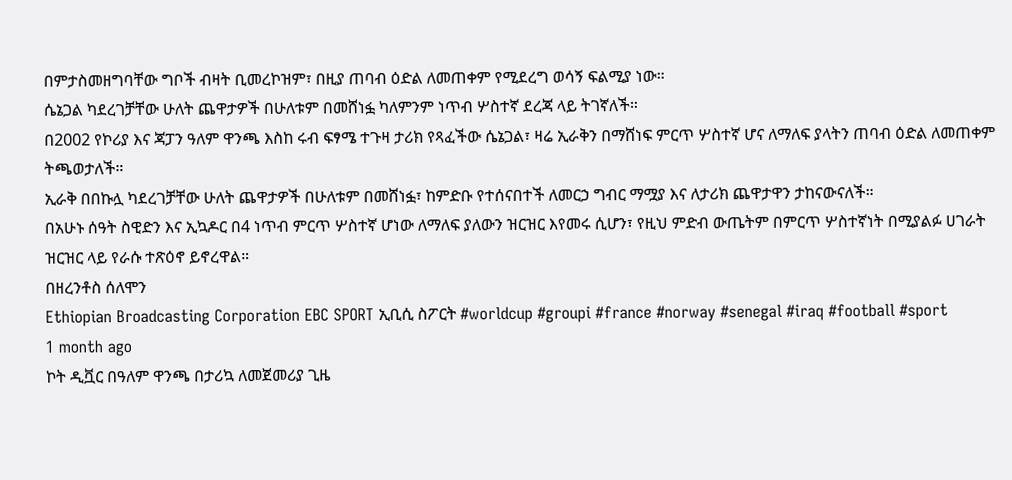በምታስመዘግባቸው ግቦች ብዛት ቢመረኮዝም፣ በዚያ ጠባብ ዕድል ለመጠቀም የሚደረግ ወሳኝ ፍልሚያ ነው።
ሴኔጋል ካደረገቻቸው ሁለት ጨዋታዎች በሁለቱም በመሸነፏ ካለምንም ነጥብ ሦስተኛ ደረጃ ላይ ትገኛለች።
በ2002 የኮሪያ እና ጃፓን ዓለም ዋንጫ እስከ ሩብ ፍፃሜ ተጉዛ ታሪክ የጻፈችው ሴኔጋል፣ ዛሬ ኢራቅን በማሸነፍ ምርጥ ሦስተኛ ሆና ለማለፍ ያላትን ጠባብ ዕድል ለመጠቀም ትጫወታለች።
ኢራቅ በበኩሏ ካደረገቻቸው ሁለት ጨዋታዎች በሁለቱም በመሸነፏ፣ ከምድቡ የተሰናበተች ለመርኃ ግብር ማሟያ እና ለታሪክ ጨዋታዋን ታከናውናለች።
በአሁኑ ሰዓት ስዊድን እና ኢኳዶር በ4 ነጥብ ምርጥ ሦስተኛ ሆነው ለማለፍ ያለውን ዝርዝር እየመሩ ሲሆን፣ የዚህ ምድብ ውጤትም በምርጥ ሦስተኛነት በሚያልፉ ሀገራት ዝርዝር ላይ የራሱ ተጽዕኖ ይኖረዋል።
በዘረንቶስ ሰለሞን
Ethiopian Broadcasting Corporation EBC SPORT ኢቢሲ ስፖርት #worldcup #groupi #france #norway #senegal #iraq #football #sport
1 month ago
ኮት ዲቯር በዓለም ዋንጫ በታሪኳ ለመጀመሪያ ጊዜ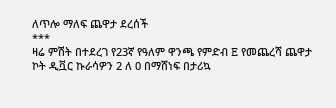ለጥሎ ማለፍ ጨዋታ ደረሰች
***
ዛሬ ምሽት በተደረገ የ23ኛ የዓለም ዋንጫ የምድብ E የመጨረሻ ጨዋታ ኮት ዲቯር ኩራሳዎን 2 ለ 0 በማሸነፍ በታሪኳ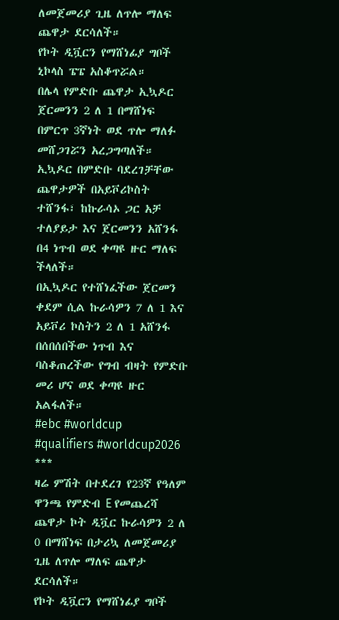ለመጀመሪያ ጊዜ ለጥሎ ማለፍ ጨዋታ ደርሳለች።
የኮት ዲቯርን የማሸነፊያ ግቦች ኒኮላስ ፔፔ አስቆጥሯል።
በሌላ የምድቡ ጨዋታ ኢኳዶር ጀርመንን 2 ለ 1 በማሸነፍ በምርጥ 3ኛነት ወደ ጥሎ ማለፉ መሸጋገሯን አረጋግጣለች።
ኢኳዶር በምድቡ ባደረገቻቸው ጨዋታዎች በአይቮሪኮስት ተሸንፋ፣ ከኩራሳኦ ጋር አቻ ተለያይታ እና ጀርመንን አሸንፋ በ4 ነጥብ ወደ ቀጣዩ ዙር ማለፍ ችላለች።
በኢኳዶር የተሸነፈችው ጀርመን ቀደም ሲል ኩራሳዎን 7 ለ 1 እና አይቮሪ ኮስትን 2 ለ 1 አሸንፋ በሰበሰበችው ነጥብ እና ባስቆጠረችው የግብ ብዛት የምድቡ መሪ ሆና ወደ ቀጣዩ ዙር አልፋለች።
#ebc #worldcup #qualifiers #worldcup2026
***
ዛሬ ምሽት በተደረገ የ23ኛ የዓለም ዋንጫ የምድብ E የመጨረሻ ጨዋታ ኮት ዲቯር ኩራሳዎን 2 ለ 0 በማሸነፍ በታሪኳ ለመጀመሪያ ጊዜ ለጥሎ ማለፍ ጨዋታ ደርሳለች።
የኮት ዲቯርን የማሸነፊያ ግቦች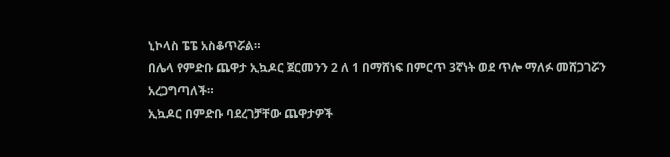ኒኮላስ ፔፔ አስቆጥሯል።
በሌላ የምድቡ ጨዋታ ኢኳዶር ጀርመንን 2 ለ 1 በማሸነፍ በምርጥ 3ኛነት ወደ ጥሎ ማለፉ መሸጋገሯን አረጋግጣለች።
ኢኳዶር በምድቡ ባደረገቻቸው ጨዋታዎች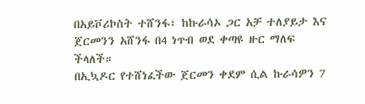በአይቮሪኮስት ተሸንፋ፣ ከኩራሳኦ ጋር አቻ ተለያይታ እና ጀርመንን አሸንፋ በ4 ነጥብ ወደ ቀጣዩ ዙር ማለፍ ችላለች።
በኢኳዶር የተሸነፈችው ጀርመን ቀደም ሲል ኩራሳዎን 7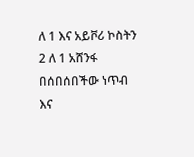ለ 1 እና አይቮሪ ኮስትን 2 ለ 1 አሸንፋ በሰበሰበችው ነጥብ እና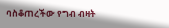ባስቆጠረችው የግብ ብዛት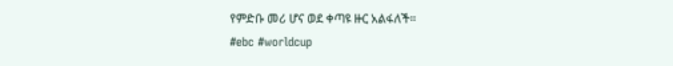የምድቡ መሪ ሆና ወደ ቀጣዩ ዙር አልፋለች።
#ebc #worldcup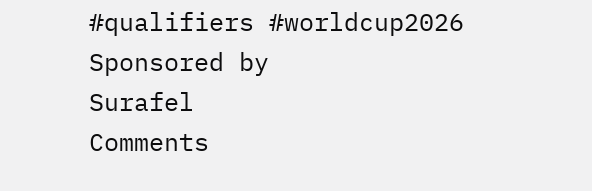#qualifiers #worldcup2026
Sponsored by
Surafel
Comments